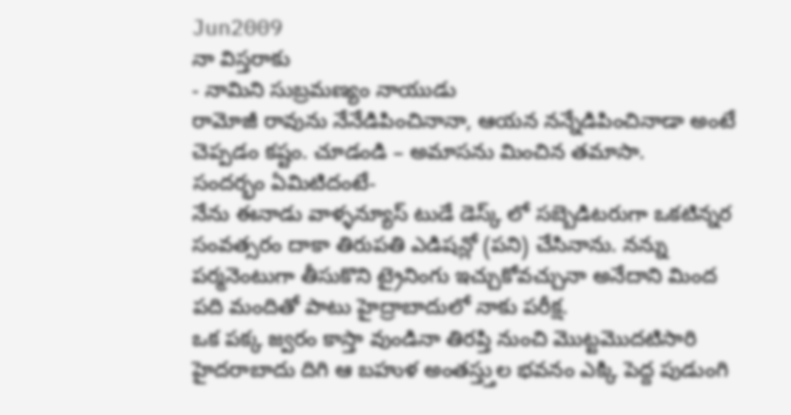Jun2009
నా విస్తరాకు
- నామిని సుబ్రమణ్యం నాయుడు
రామోజీ రావును నేనేడిపించినానా, ఆయన నన్నేడిపించినాడా అంటే చెప్పడం కష్టం. చూడండి – అమాసను మించిన తమాసా.
సందర్భం ఏమిటిదంటే-
నేను ఈనాడు వాళ్ళన్యూస్ టుడే డెస్క్ లో సబ్బెడిటరుగా ఒకటిన్నర సంవత్సరం దాకా తిరుపతి ఎడిషన్లో (పని) చేసినాను. నన్ను పర్మనెంటుగా తీసుకొని ట్రైనింగు ఇచ్చుకోవచ్చునా అనేదాని మింద పది మందితో పాటు హైద్రాబాదులో నాకు పరీక్ష.
ఒక పక్క జ్వరం కాస్తా వుండినా తిరప్తి నుంచి మొట్టమొదటిసారి హైదరాబాదు దిగి ఆ బహుళ అంతస్త్తుల భవనం ఎక్కి పెద్ద పుడుంగి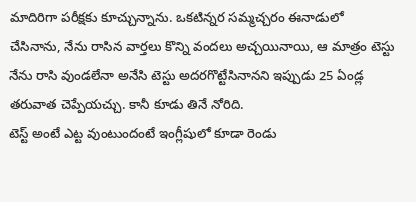మాదిరిగా పరీక్షకు కూచ్చున్నాను. ఒకటిన్నర సమ్మచ్చరం ఈనాడులో చేసినాను, నేను రాసిన వార్తలు కొన్ని వందలు అచ్చయినాయి, ఆ మాత్రం టెస్టు నేను రాసి వుండలేనా అనేసి టెస్టు అదరగొట్టేసినానని ఇప్పుడు 25 ఏండ్ల తరువాత చెప్పేయచ్చు. కానీ కూడు తినే నోరిది.
టెస్ట్ అంటే ఎట్ట వుంటుందంటే ఇంగ్లీషులో కూడా రెండు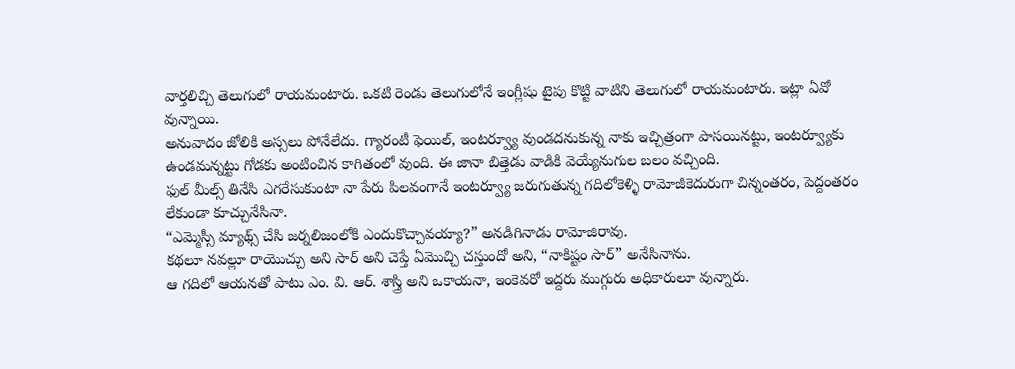వార్తలిచ్చి తెలుగులో రాయమంటారు. ఒకటి రెండు తెలుగులోనే ఇంగ్లీషు టైపు కొట్టి వాటిని తెలుగులో రాయమంటారు. ఇట్లా ఏవో వున్నాయి.
అనువాదం జోలికి అస్సలు పోనేలేదు. గ్యారంటీ ఫెయిల్, ఇంటర్వ్యూ వుండదనుకున్న నాకు ఇచ్చిత్రంగా పాసయినట్టు, ఇంటర్వ్యూకు ఉండమన్నట్టు గోడకు అంటించిన కాగితంలో వుంది. ఈ జానా బిత్తెడు వాడికి వెయ్యేనుగుల బలం వచ్చింది.
ఫుల్ మీల్స్ తినేసి ఎగరేసుకుంటా నా పేరు పిలవంగానే ఇంటర్వ్యూ జరుగుతున్న గదిలోకెళ్ళి రామోజీకెదురుగా చిన్నంతరం, పెద్దంతరం లేకుండా కూచ్చునేసినా.
“ఎమ్మెస్సీ మ్యాథ్స్ చేసి జర్నలిజంలోకి ఎందుకొచ్చావయ్యా?” అనడిగినాడు రామోజిరావు.
కథలూ నవల్లూ రాయొచ్చు అని సార్ అని చెప్తే ఏమొచ్చి చస్తుందో అని, “నాకిష్టం సార్” అనేసినాను.
ఆ గదిలో ఆయనతో పాటు ఎం. వి. ఆర్. శాస్త్రి అని ఒకాయనా, ఇంకెవరో ఇద్దరు ముగ్గురు అధికారులూ వున్నారు.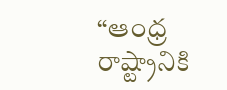“ఆంధ్ర రాష్ట్రానికి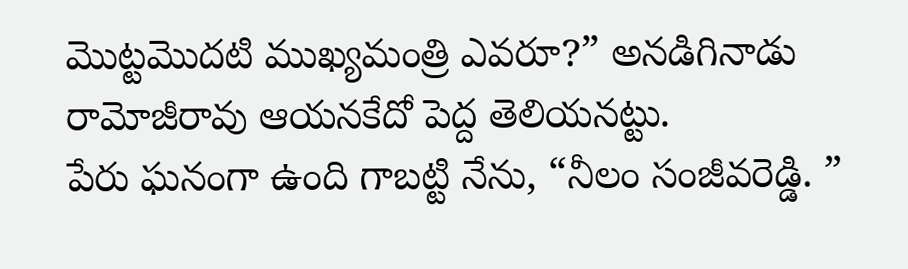మొట్టమొదటి ముఖ్యమంత్రి ఎవరూ?” అనడిగినాడు రామోజీరావు ఆయనకేదో పెద్ద తెలియనట్టు.
పేరు ఘనంగా ఉంది గాబట్టి నేను, “నీలం సంజీవరెడ్డి. ”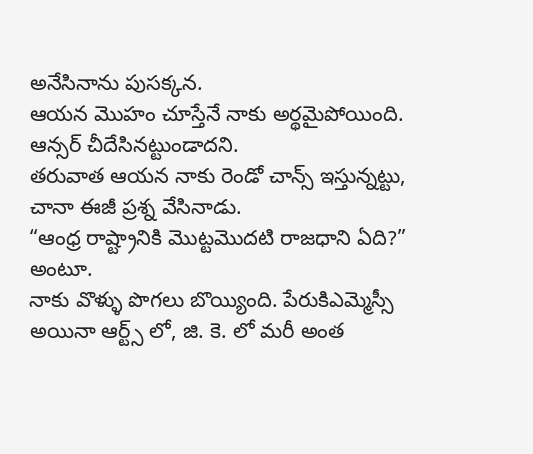అనేసినాను పుసక్కన.
ఆయన మొహం చూస్తేనే నాకు అర్థమైపోయింది. ఆన్సర్ చీదేసినట్టుండాదని.
తరువాత ఆయన నాకు రెండో చాన్స్ ఇస్తున్నట్టు, చానా ఈజీ ప్రశ్న వేసినాడు.
“ఆంధ్ర రాష్ట్రానికి మొట్టమొదటి రాజధాని ఏది?” అంటూ.
నాకు వొళ్ళు పొగలు బొయ్యింది. పేరుకిఎమ్మెస్సీ అయినా ఆర్ట్స్ లో, జి. కె. లో మరీ అంత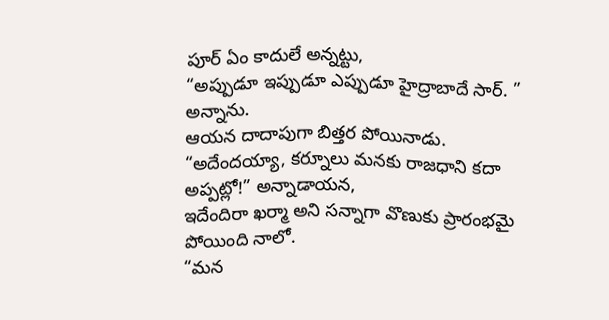పూర్ ఏం కాదులే అన్నట్టు,
“అప్పుడూ ఇప్పుడూ ఎప్పుడూ హైద్రాబాదే సార్. ” అన్నాను.
ఆయన దాదాపుగా బిత్తర పోయినాడు.
“అదేందయ్యా, కర్నూలు మనకు రాజధాని కదా అప్పట్లో!” అన్నాడాయన,
ఇదేందిరా ఖర్మా అని సన్నాగా వొణుకు ప్రారంభమై పోయింది నాలో.
“మన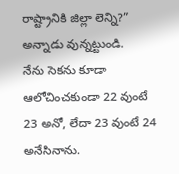రాష్ట్రానికి జిల్లా లెన్ని?” అన్నాడు వున్నట్టుండి.
నేను సెకను కూడా ఆలోచించకుండా 22 వుంటే 23 అనో, లేదా 23 వుంటే 24 అనేసినాను.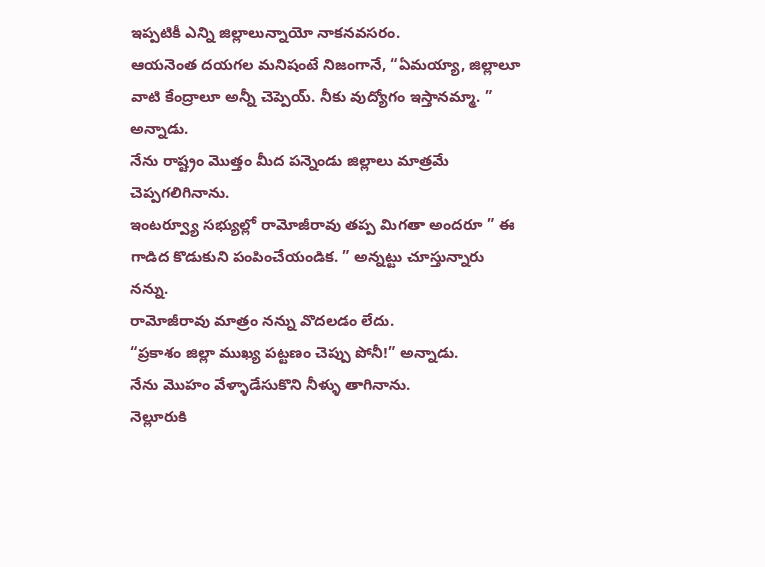ఇప్పటికీ ఎన్ని జిల్లాలున్నాయో నాకనవసరం.
ఆయనెంత దయగల మనిషంటే నిజంగానే, “ఏమయ్యా, జిల్లాలూ వాటి కేంద్రాలూ అన్నీ చెప్పెయ్. నీకు వుద్యోగం ఇస్తానమ్మా. ” అన్నాడు.
నేను రాష్ట్రం మొత్తం మీద పన్నెండు జిల్లాలు మాత్రమే చెప్పగలిగినాను.
ఇంటర్వ్యూ సభ్యుల్లో రామోజీరావు తప్ప మిగతా అందరూ ” ఈ గాడిద కొడుకుని పంపించేయండిక. ” అన్నట్టు చూస్తున్నారు నన్ను.
రామోజీరావు మాత్రం నన్ను వొదలడం లేదు.
“ప్రకాశం జిల్లా ముఖ్య పట్టణం చెప్పు పోనీ!” అన్నాడు.
నేను మొహం వేళ్ళాడేసుకొని నీళ్ళు తాగినాను.
నెల్లూరుకి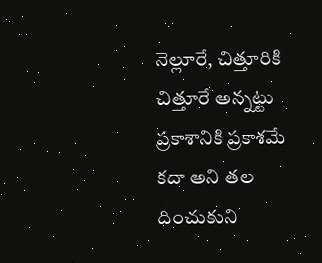నెల్లూరే, చిత్తూరికి చిత్తూరే అన్నట్టు ప్రకాశానికి ప్రకాశమే కదా అని తల దించుకుని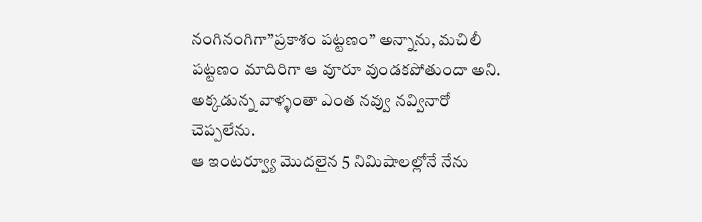నంగినంగిగా”ప్రకాశం పట్టణం” అన్నాను, మచిలీ పట్టణం మాదిరిగా ఆ వూరూ వుండకపోతుందా అని.
అక్కడున్న వాళ్ళంతా ఎంత నవ్వు నవ్వినారో చెప్పలేను.
ఆ ఇంటర్వ్యూ మొదలైన 5 నిమిషాలల్లోనే నేను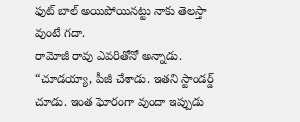ఫుట్ బాల్ అయిపోయినట్టు నాకు తెలస్తా వుంటే గదా.
రామోజీ రావు ఎవరితోనో అన్నాడు.
“చూడయ్యా, పీజీ చేశాడు. ఇతని స్టాండర్డ్ చూడు. ఇంత ఘోరంగా వుందా ఇప్పుడు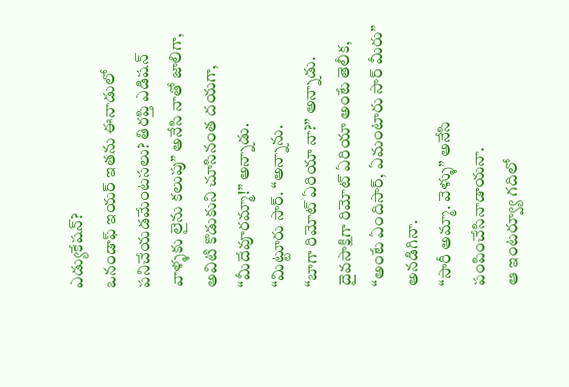ఎడ్యుకేషన్?
ఒనండాఫ్ ఇయర్ ఇతను ఈనాడులో పనిచేయడమేంటసలు? తిరప్తి ఎడిషన్ వాళ్ళకు లైను కలుపు” అనేసి నాతో జాలిగా, అవిటి కొడుకుని చూసినంత దయగా, “మీదేవూరమ్మా!” అన్నాడు.
“మిట్టూరు సార్. “అన్నాను.
“బాగా రిమోట్ ఏరియా నా?” అన్నాడు.
దైవసాక్షిగా రిమోట్ ఏరియా అంటే తెలీక, “అంటే ఏందిసార్, ఏమంటారు సార్ మీరు” అనడిగినా.
“సారీ అమ్మా. వెళ్ళు” అనేసి పంపించేసినాడాయనా.
ఆ ఇంటర్వ్యూ గదిలో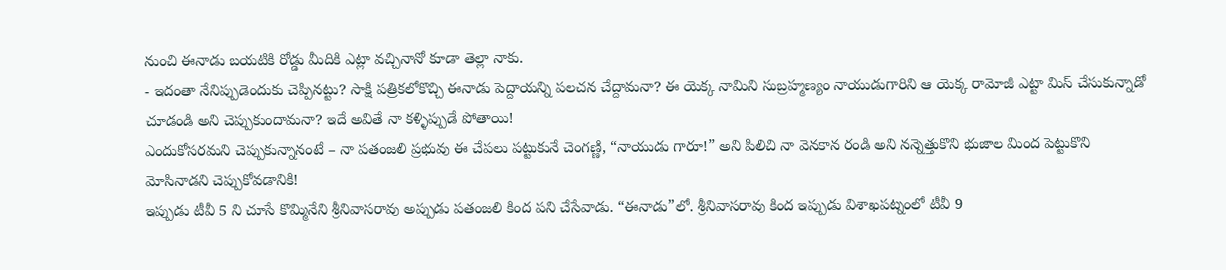నుంచి ఈనాడు బయటికి రోడ్డు మీదికి ఎట్లా వచ్చినానో కూడా తెల్లా నాకు.
- ఇదంతా నేనిప్పుడెందుకు చెప్పినట్టు? సాక్షి పత్రికలోకొచ్చి ఈనాడు పెద్దాయన్ని పలచన చేద్దామనా? ఈ యెక్క నామిని సుబ్రహ్మణ్యం నాయుడుగారిని ఆ యెక్క రామోజీ ఎట్టా మిస్ చేసుకున్నాడో చూడండి అని చెప్పుకుందామనా? ఇదే అవితే నా కళ్ళిప్పుడే పోతాయి!
ఎందుకోసరమని చెప్పుకున్నానంటే – నా పతంజలి ప్రభువు ఈ చేపలు పట్టుకునే చెంగణ్ణి, “నాయుడు గారూ!” అని పిలిచి నా వెనకాన రండి అని నన్నెత్తుకొని భుజాల మింద పెట్టుకొని మోసినాడని చెప్పుకోవడానికి!
ఇప్పుడు టీవీ 5 ని చూసే కొమ్మినేని శ్రీనివాసరావు అప్పుడు పతంజలి కింద పని చేసేవాడు. “ఈనాడు”లో. శ్రీనివాసరావు కింద ఇప్పుడు విశాఖపట్నంలో టీవీ 9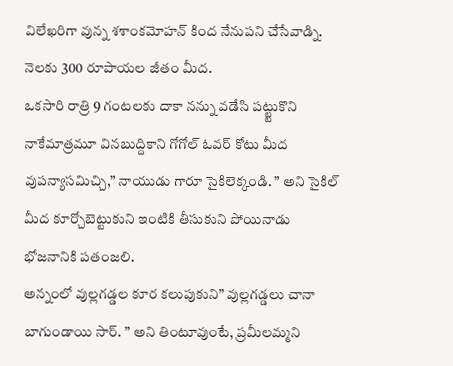విలేఖరిగా వున్న శశాంకమోహన్ కింద నేనుపని చేసేవాడ్ని. నెలకు 300 రూపాయల జీతం మీద.
ఒకసారి రాత్రి 9 గంటలకు దాకా నన్ను వడేసి పట్ట్టుకొని నాకేమాత్రమూ వినబుద్దికాని గోగోల్ ఓవర్ కోటు మీద వుపన్యాసమిచ్చి,” నాయుడు గారూ సైకిలెక్కండి. ” అని సైకిల్ మీద కూర్చోబెట్టుకుని ఇంటికి తీసుకుని పోయినాడు భోజనానికి పతంజలి.
అన్నంలో వుల్లగడ్డల కూర కలుపుకుని” వుల్లగడ్డలు చానా బాగుండాయి సార్. ” అని తింటూవుంటే, ప్రమీలమ్మని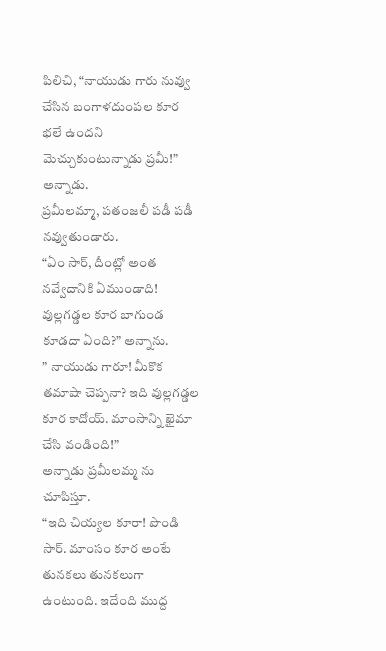పిలిచి, “నాయుడు గారు నువ్వు చేసిన బంగాళదుంపల కూర భలే ఉందని మెచ్చుకుంటున్నాడు ప్రమీ!” అన్నాడు.
ప్రమీలమ్మా, పతంజలీ పడీ పడీ నవ్వుతుండారు.
“ఏం సార్, దీంట్లో అంత నవ్వేదానికి ఏముండాది! వుల్లగడ్డల కూర బాగుండ కూడదా ఏంది?” అన్నాను.
” నాయుడు గారూ! మీకొక తమాషా చెప్పనా? ఇది వుల్లగడ్డల కూర కాదోయ్. మాంసాన్ని ఖైమా చేసి వండింది!”
అన్నాడు ప్రమీలమ్మ ను చూపిస్తూ.
“ఇది చియ్యల కూరా! పొండి సార్. మాంసం కూర అంటే తునకలు తునకలుగా ఉంటుంది. ఇదేంది ముద్ద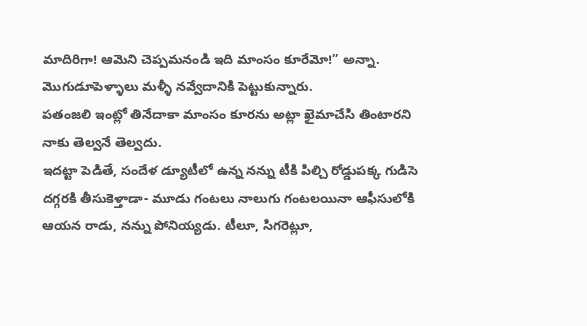మాదిరిగా! ఆమెని చెప్పమనండి ఇది మాంసం కూరేమో!” అన్నా. మొగుడూపెళ్ళాలు మళ్ళీ నవ్వేదానికి పెట్టుకున్నారు.
పతంజలి ఇంట్లో తినేదాకా మాంసం కూరను అట్లా ఖైమాచేసి తింటారని నాకు తెల్వనే తెల్వదు.
ఇదట్టా పెడితే, సందేళ డ్యూటీలో ఉన్న నన్ను టీకి పిల్చి రోడ్డుపక్క గుడిసె దగ్గరకి తీసుకెళ్తాడా- మూడు గంటలు నాలుగు గంటలయినా ఆఫీసులోకి ఆయన రాడు, నన్ను పోనియ్యడు. టీలూ, సిగరెట్లూ,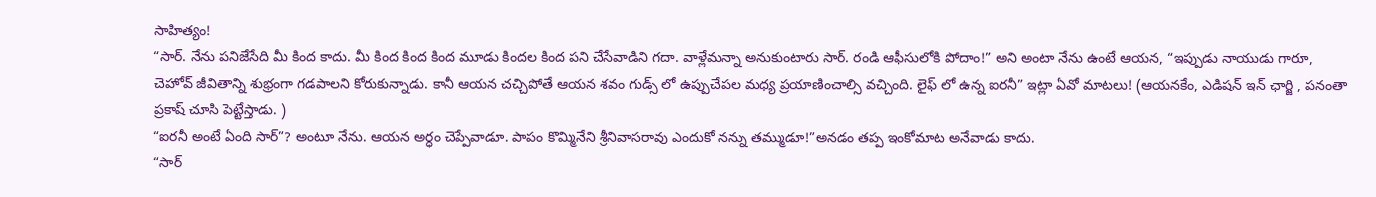సాహిత్యం!
“సార్. నేను పనిజేసేది మీ కింద కాదు. మీ కింద కింద కింద మూడు కిందల కింద పని చేసేవాడిని గదా. వాళ్లేమన్నా అనుకుంటారు సార్. రండి ఆఫీసులోకి పోదాం!” అని అంటా నేను ఉంటే ఆయన, “ఇప్పుడు నాయుడు గారూ, చెహోవ్ జీవితాన్ని శుభ్రంగా గడపాలని కోరుకున్నాడు. కానీ ఆయన చచ్చిపోతే ఆయన శవం గుడ్స్ లో ఉప్పుచేపల మధ్య ప్రయాణించాల్సి వచ్చింది. లైఫ్ లో ఉన్న ఐరనీ” ఇట్లా ఏవో మాటలు! (ఆయనకేం, ఎడిషన్ ఇన్ ఛార్జి , పనంతా ప్రకాష్ చూసి పెట్టేస్తాడు. )
“ఐరనీ అంటే ఏంది సార్”? అంటూ నేను. ఆయన అర్ధం చెప్పేవాడూ. పాపం కొమ్మినేని శ్రీనివాసరావు ఎందుకో నన్ను తమ్ముడూ!”అనడం తప్ప ఇంకోమాట అనేవాడు కాదు.
“సార్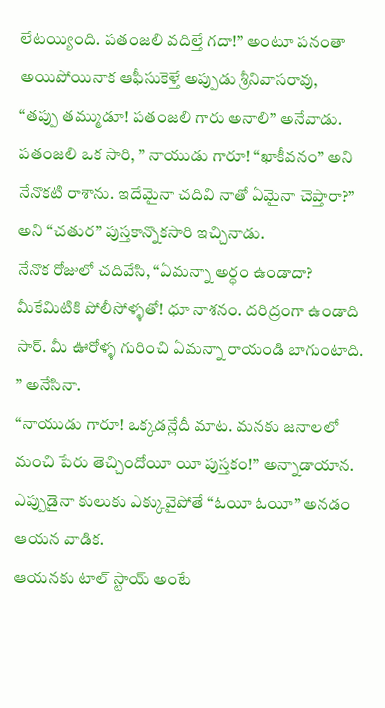లేటయ్యింది. పతంజలి వదిల్తే గదా!” అంటూ పనంతా అయిపోయినాక ఆఫీసుకెళ్తే అప్పుడు శ్రీనివాసరావు,
“తప్పు తమ్ముడూ! పతంజలి గారు అనాలి” అనేవాడు.
పతంజలి ఒక సారి, ” నాయుడు గారూ! “ఖాకీవనం” అని నేనొకటి రాశాను. ఇదేమైనా చదివి నాతో ఏమైనా చెప్తారా?” అని “చతుర” పుస్తకాన్నొకసారి ఇచ్చినాడు.
నేనొక రోజులో చదివేసి, “ఏమన్నా అర్ధం ఉండాదా? మీకేమిటికి పోలీసోళ్ళతో! ధూ నాశనం. దరిద్రంగా ఉండాది సార్. మీ ఊరోళ్ళ గురించి ఏమన్నా రాయండి బాగుంటాది. ” అనేసినా.
“నాయుడు గారూ! ఒక్కడన్లేదీ మాట. మనకు జనాలలో మంచి పేరు తెచ్చిందోయీ యీ పుస్తకం!” అన్నాడాయాన. ఎప్పుడైనా కులుకు ఎక్కువైపోతే “ఓయీ ఓయీ” అనడం ఆయన వాడిక.
ఆయనకు టాల్ స్టాయ్ అంటే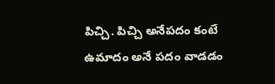పిచ్చి. పిచ్చి అనేపదం కంటే ఉమాదం అనే పదం వాడడం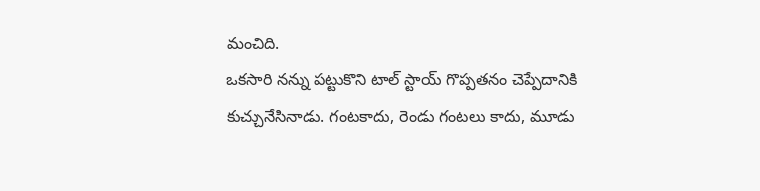మంచిది.
ఒకసారి నన్ను పట్టుకొని టాల్ స్టాయ్ గొప్పతనం చెప్పేదానికి కుచ్చునేసినాడు. గంటకాదు, రెండు గంటలు కాదు, మూడు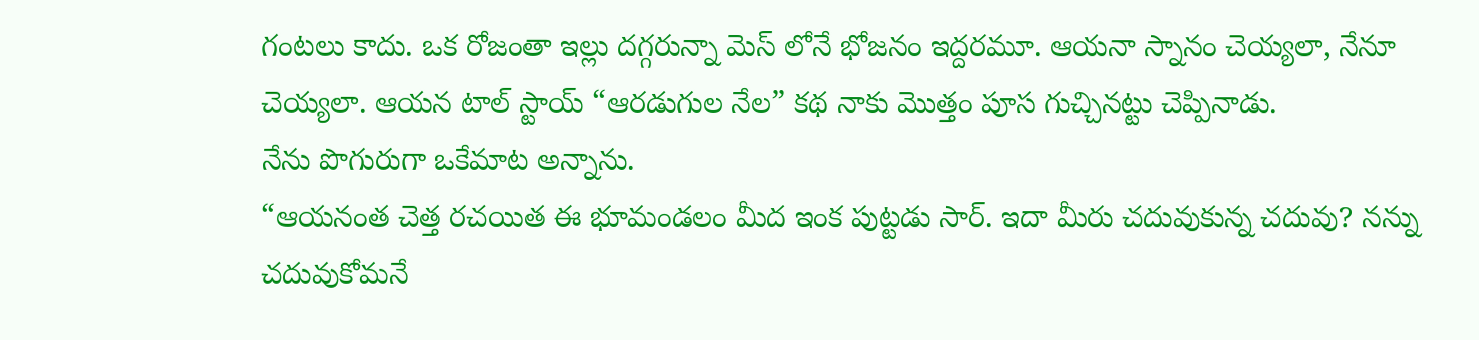గంటలు కాదు. ఒక రోజంతా ఇల్లు దగ్గరున్నా మెస్ లోనే భోజనం ఇద్దరమూ. ఆయనా స్నానం చెయ్యలా, నేనూ చెయ్యలా. ఆయన టాల్ స్టాయ్ “ఆరడుగుల నేల” కథ నాకు మొత్తం పూస గుచ్చినట్టు చెప్పినాడు.
నేను పొగురుగా ఒకేమాట అన్నాను.
“ఆయనంత చెత్త రచయిత ఈ భూమండలం మీద ఇంక పుట్టడు సార్. ఇదా మీరు చదువుకున్న చదువు? నన్ను చదువుకోమనే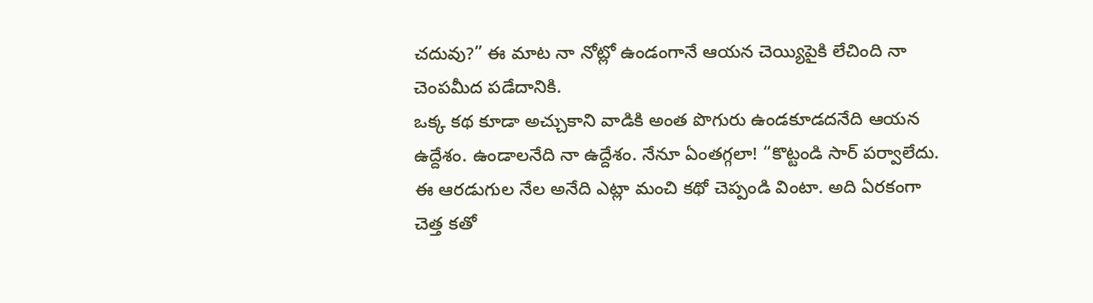చదువు?” ఈ మాట నా నోట్లో ఉండంగానే ఆయన చెయ్యిపైకి లేచింది నా చెంపమీద పడేదానికి.
ఒక్క కథ కూడా అచ్చుకాని వాడికి అంత పొగురు ఉండకూడదనేది ఆయన ఉద్దేశం. ఉండాలనేది నా ఉద్దేశం. నేనూ ఏంతగ్గలా! “కొట్టండి సార్ పర్వాలేదు. ఈ ఆరడుగుల నేల అనేది ఎట్లా మంచి కథో చెప్పండి వింటా. అది ఏరకంగా చెత్త కతో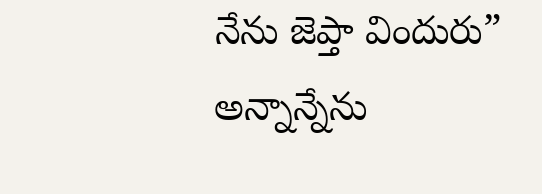నేను జెప్తా విందురు” అన్నాన్నేను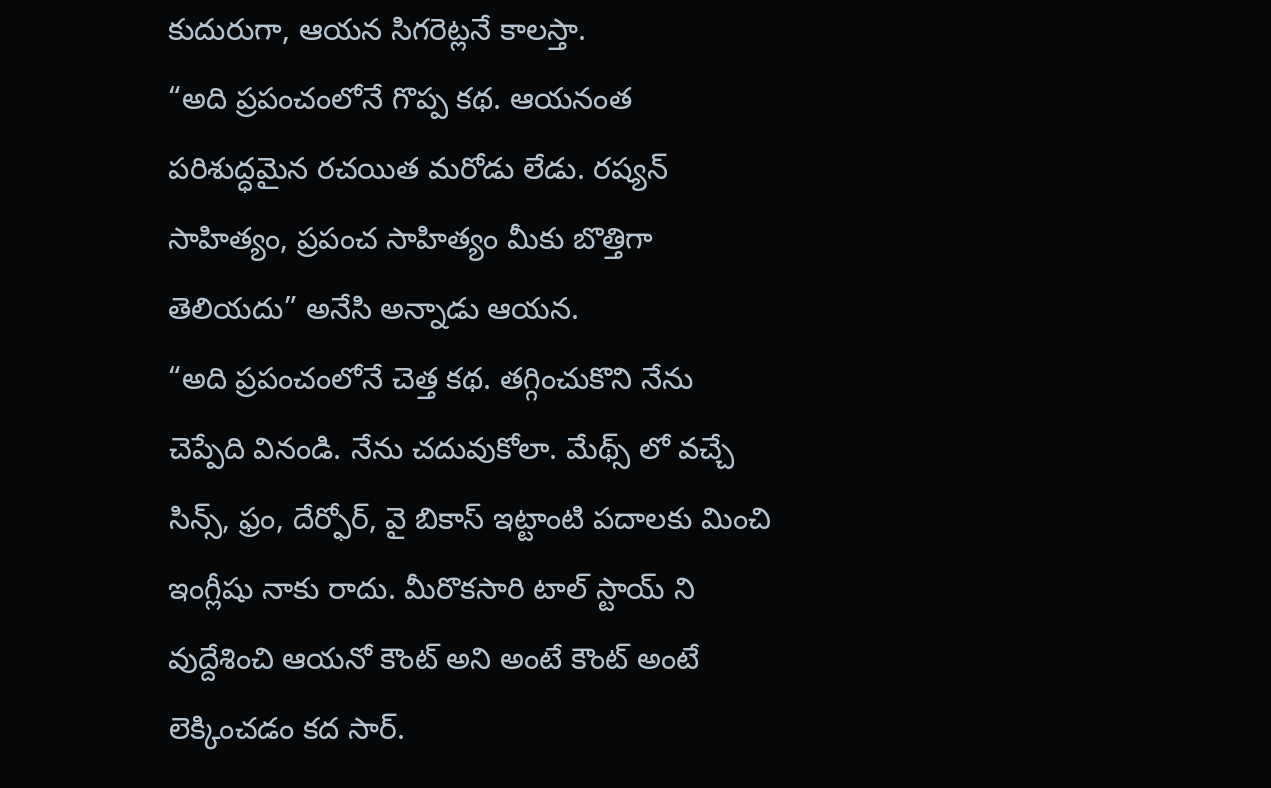కుదురుగా, ఆయన సిగరెట్లనే కాలస్తా.
“అది ప్రపంచంలోనే గొప్ప కథ. ఆయనంత పరిశుద్ధమైన రచయిత మరోడు లేడు. రష్యన్ సాహిత్యం, ప్రపంచ సాహిత్యం మీకు బొత్తిగా తెలియదు” అనేసి అన్నాడు ఆయన.
“అది ప్రపంచంలోనే చెత్త కథ. తగ్గించుకొని నేను చెప్పేది వినండి. నేను చదువుకోలా. మేథ్స్ లో వచ్చే సిన్స్, ఫ్రం, దేర్ఫోర్, వై బికాస్ ఇట్టాంటి పదాలకు మించి ఇంగ్లీషు నాకు రాదు. మీరొకసారి టాల్ స్టాయ్ ని వుద్దేశించి ఆయనో కౌంట్ అని అంటే కౌంట్ అంటే లెక్కించడం కద సార్.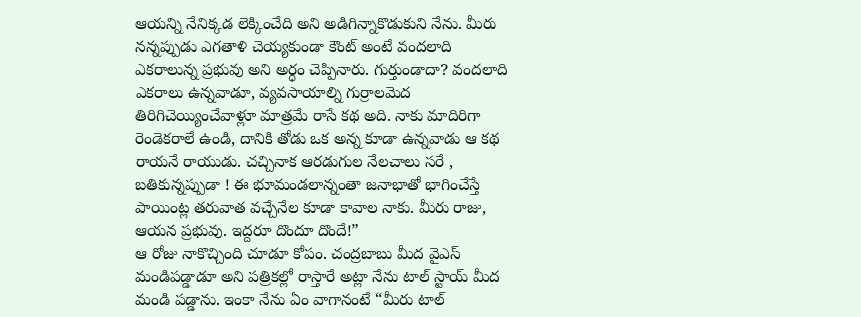ఆయన్ని నేనిక్కడ లెక్కించేది అని అడిగిన్నాకొడుకుని నేను. మీరు నన్నప్పుడు ఎగతాళి చెయ్యకుండా కౌంట్ అంటే వందలాది ఎకరాలున్న ప్రభువు అని అర్ధం చెప్పినారు. గుర్తుండాదా? వందలాది ఎకరాలు ఉన్నవాడూ, వ్యవసాయాల్ని గుర్రాలమెద తిరిగిచెయ్యించేవాళ్లూ మాత్రమే రాసే కథ అది. నాకు మాదిరిగా రెండెకరాలే ఉండి, దానికి తోడు ఒక అన్న కూడా ఉన్నవాడు ఆ కథ రాయనే రాయుడు. చచ్చినాక ఆరడుగుల నేలచాలు సరే , బతికున్నప్పుడా ! ఈ భూమండలాన్నంతా జనాభాతో భాగించేస్తే పాయింట్ల తరువాత వచ్చేనేల కూడా కావాల నాకు. మీరు రాజు, ఆయన ప్రభువు. ఇద్దరూ దొందూ దొందే!”
ఆ రోజు నాకొచ్చింది చూడూ కోపం. చంద్రబాబు మీద వైఎస్ మండిపడ్డాడూ అని పత్రికల్లో రాస్తారే అట్లా నేను టాల్ స్టాయ్ మీద మండి పడ్డాను. ఇంకా నేను ఏం వాగానంటే “మీరు టాల్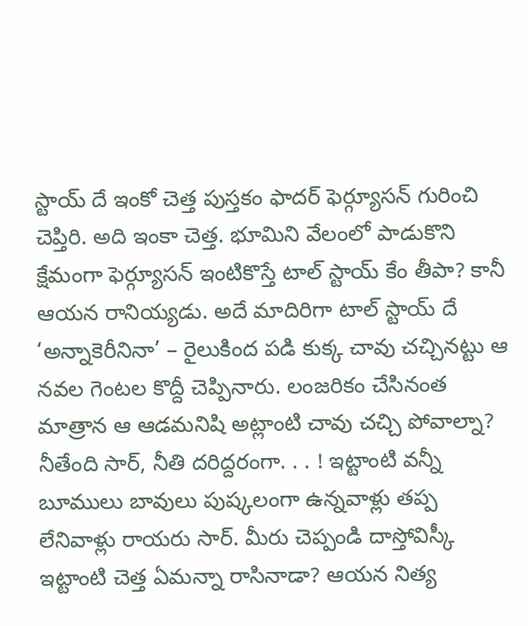స్టాయ్ దే ఇంకో చెత్త పుస్తకం ఫాదర్ ఫెర్గ్యూసన్ గురించి చెప్తిరి. అది ఇంకా చెత్త. భూమిని వేలంలో పాడుకొని క్షేమంగా ఫెర్గ్యూసన్ ఇంటికొస్తే టాల్ స్టాయ్ కేం తీపా? కానీ ఆయన రానియ్యడు. అదే మాదిరిగా టాల్ స్టాయ్ దే ‘అన్నాకెరీనినా’ – రైలుకింద పడి కుక్క చావు చచ్చినట్టు ఆ నవల గెంటల కొద్దీ చెప్పినారు. లంజరికం చేసినంత మాత్రాన ఆ ఆడమనిషి అట్లాంటి చావు చచ్చి పోవాల్నా? నీతేంది సార్, నీతి దరిద్దరంగా. . . ! ఇట్టాంటి వన్నీ బూములు బావులు పుష్కలంగా ఉన్నవాళ్లు తప్ప లేనివాళ్లు రాయరు సార్. మీరు చెప్పండి దాస్తోవిస్కీ ఇట్టాంటి చెత్త ఏమన్నా రాసినాడా? ఆయన నిత్య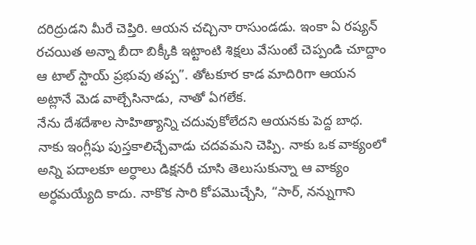దరిద్రుడని మీరే చెప్తిరి. ఆయన చచ్చినా రాసుండడు. ఇంకా ఏ రష్యన్ రచయిత అన్నా బీదా బిక్కీకి ఇట్టాంటి శిక్షలు వేసుంటే చెప్పండి చూద్దాం ఆ టాల్ స్టాయ్ ప్రభువు తప్ప”. తోటకూర కాడ మాదిరిగా ఆయన అట్లానే మెడ వాల్చేసినాడు, నాతో ఏగలేక.
నేను దేశదేశాల సాహిత్యాన్ని చదువుకోలేదని ఆయనకు పెద్ద బాధ. నాకు ఇంగ్లీషు పుస్తకాలిచ్చేవాడు చదవమని చెప్పి. నాకు ఒక వాక్యంలో అన్ని పదాలకూ అర్ధాలు డిక్షనరీ చూసి తెలుసుకున్నా ఆ వాక్యం అర్ధమయ్యేది కాదు. నాకొక సారి కోపమొచ్చేసి, “సార్, నన్నుగాని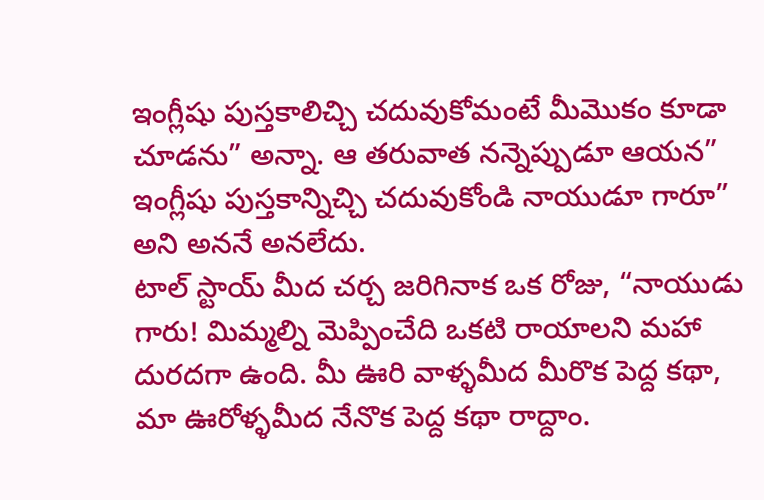ఇంగ్లీషు పుస్తకాలిచ్చి చదువుకోమంటే మీమొకం కూడా చూడను” అన్నా. ఆ తరువాత నన్నెప్పుడూ ఆయన” ఇంగ్లీషు పుస్తకాన్నిచ్చి చదువుకోండి నాయుడూ గారూ” అని అననే అనలేదు.
టాల్ స్టాయ్ మీద చర్చ జరిగినాక ఒక రోజు, “నాయుడు గారు! మిమ్మల్ని మెప్పించేది ఒకటి రాయాలని మహా దురదగా ఉంది. మీ ఊరి వాళ్ళమీద మీరొక పెద్ద కథా, మా ఊరోళ్ళమీద నేనొక పెద్ద కథా రాద్దాం.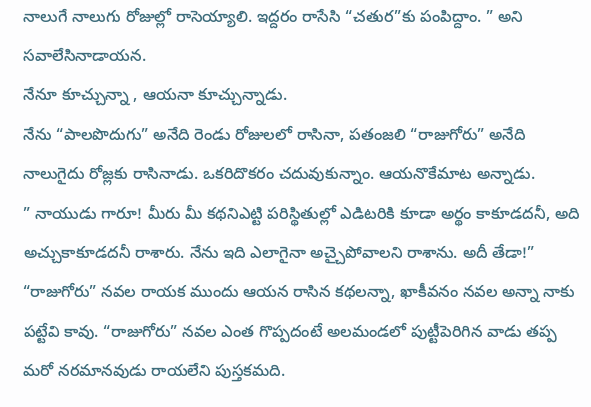నాలుగే నాలుగు రోజుల్లో రాసెయ్యాలి. ఇద్దరం రాసేసి “చతుర”కు పంపిద్దాం. ” అని సవాలేసినాడాయన.
నేనూ కూచ్చున్నా , ఆయనా కూచ్చున్నాడు.
నేను “పాలపొదుగు” అనేది రెండు రోజులలో రాసినా, పతంజలి “రాజుగోరు” అనేది నాలుగైదు రోజ్లకు రాసినాడు. ఒకరిదొకరం చదువుకున్నాం. ఆయనొకేమాట అన్నాడు.
” నాయుడు గారూ! మీరు మీ కథనిఎట్టి పరిస్థితుల్లో ఎడిటరికి కూడా అర్థం కాకూడదనీ, అది అచ్చుకాకూడదనీ రాశారు. నేను ఇది ఎలాగైనా అచ్చైపోవాలని రాశాను. అదీ తేడా!”
“రాజుగోరు” నవల రాయక ముందు ఆయన రాసిన కథలన్నా, ఖాకీవనం నవల అన్నా నాకు పట్టేవి కావు. “రాజుగోరు” నవల ఎంత గొప్పదంటే అలమండలో పుట్టీపెరిగిన వాడు తప్ప మరో నరమానవుడు రాయలేని పుస్తకమది.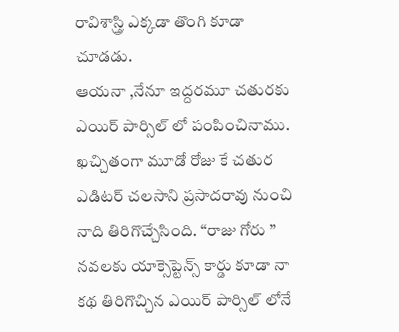రావిశాస్త్రి ఎక్కడా తొంగి కూడా చూడడు.
ఆయనా ,నేనూ ఇద్దరమూ చతురకు ఎయిర్ పార్సిల్ లో పంపించినాము. ఖచ్చితంగా మూడో రోజు కే చతుర ఎడిటర్ చలసాని ప్రసాదరావు నుంచి నాది తిరిగొచ్చేసింది. “రాజు గోరు ” నవలకు యాక్సెప్టెన్స్ కార్డు కూడా నా కథ తిరిగొచ్చిన ఎయిర్ పార్సిల్ లోనే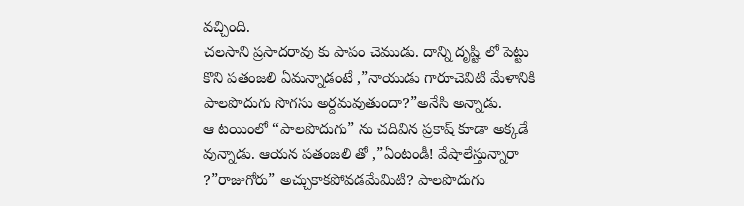వచ్చింది.
చలసాని ప్రసాదరావు కు పాపం చెముడు. దాన్ని దృష్టి లో పెట్టు కొని పతంజలి ఏమన్నాడంటే ,”నాయుడు గారూచెవిటి మేళానికి పాలపొదుగు సొగసు అర్దమవుతుందా?”అనేసి అన్నాడు.
ఆ టయింలో “పాలపొదుగు” ను చదివిన ప్రకాష్ కూడా అక్కడే వున్నాడు. ఆయన పతంజలి తో ,”ఏంటండీ! వేషాలేస్తున్నారా ?”రాజుగోరు” అచ్చుకాకపోవడమేమిటి? పాలపొదుగు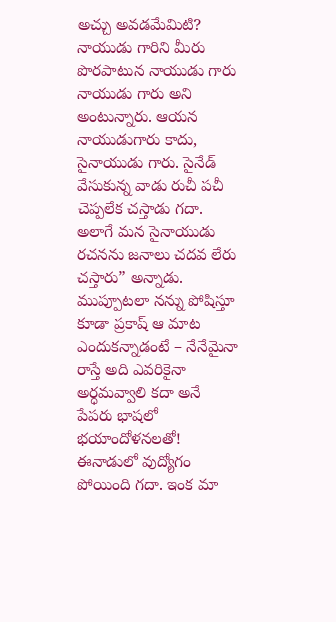అచ్చు అవడమేమిటి? నాయుడు గారిని మీరు పొరపాటున నాయుడు గారు నాయుడు గారు అని అంటున్నారు. ఆయన నాయుడుగారు కాదు, సైనాయుడు గారు. సైనేడ్ వేసుకున్న వాడు రుచీ పచీ చెప్పలేక చస్తాడు గదా. అలాగే మన సైనాయుడు రచనను జనాలు చదవ లేరు చస్తారు” అన్నాడు.
ముప్పూటలా నన్ను పోషిస్తూ కూడా ప్రకాష్ ఆ మాట ఎందుకన్నాడంటే – నేనేమైనా రాస్తే అది ఎవరికైనా అర్ధమవ్వాలి కదా అనే పేపరు భాషలో భయాందోళనలతో!
ఈనాడులో వుద్యోగం పోయింది గదా. ఇంక మా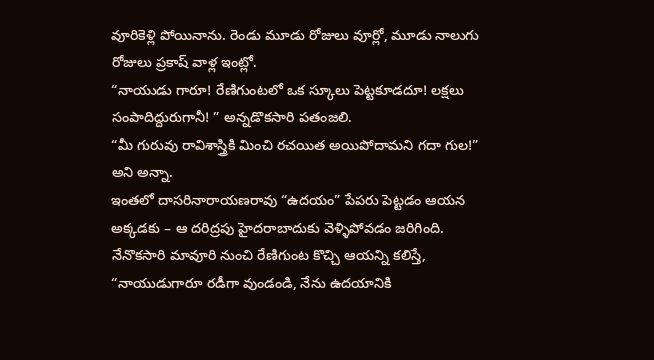వూరికెళ్లి పోయినాను. రెండు మూడు రోజులు వూర్లో, మూడు నాలుగు రోజులు ప్రకాష్ వాళ్ల ఇంట్లో.
“నాయుడు గారూ! రేణిగుంటలో ఒక స్కూలు పెట్టకూడదూ! లక్షలు సంపాదిద్దురుగానీ! ” అన్నడొకసారి పతంజలి.
“మీ గురువు రావిశాస్త్రికి మించి రచయిత అయిపోదామని గదా గుల!” అని అన్నా.
ఇంతలో దాసరినారాయణరావు “ఉదయం” పేపరు పెట్టడం ఆయన అక్కడకు – ఆ దరిద్రపు హైదరాబాదుకు వెళ్ళిపోవడం జరిగింది.
నేనొకసారి మావూరి నుంచి రేణిగుంట కొచ్చి ఆయన్ని కలిస్తే, “నాయుడుగారూ రడీగా వుండండి, నేను ఉదయానికి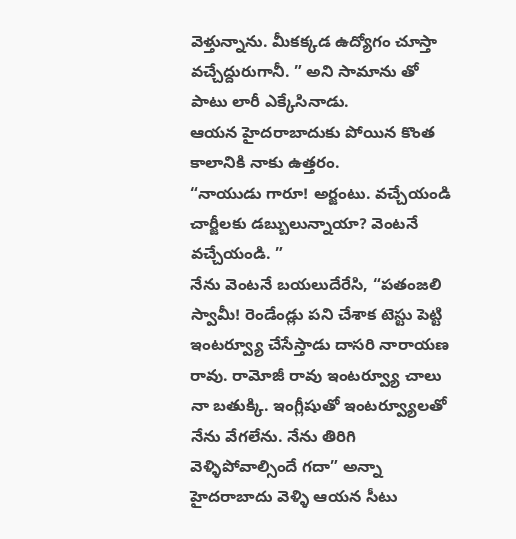వెళ్తున్నాను. మీకక్కడ ఉద్యోగం చూస్తా వచ్చేద్దురుగానీ. ” అని సామాను తో పాటు లారీ ఎక్కేసినాడు.
ఆయన హైదరాబాదుకు పోయిన కొంత కాలానికి నాకు ఉత్తరం.
“నాయుడు గారూ! అర్జంటు. వచ్చేయండి చార్జీలకు డబ్బులున్నాయా? వెంటనే వచ్చేయండి. ”
నేను వెంటనే బయలుదేరేసి, “పతంజలి స్వామీ! రెండేండ్లు పని చేశాక టెస్టు పెట్టి ఇంటర్వ్యూ చేసేస్తాడు దాసరి నారాయణ రావు. రామోజీ రావు ఇంటర్వ్యూ చాలు నా బతుక్కి. ఇంగ్లీషుతో ఇంటర్వ్యూలతో నేను వేగలేను. నేను తిరిగి వెళ్ళిపోవాల్సిందే గదా” అన్నా హైదరాబాదు వెళ్ళి ఆయన సీటు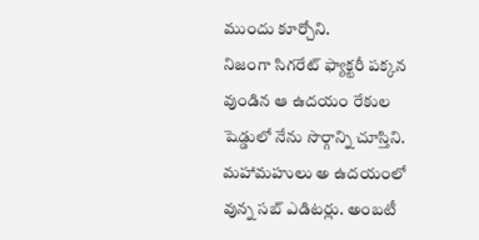ముందు కూర్చోని.
నిజంగా సిగరేట్ ఫ్యాక్టరీ పక్కన వుండిన ఆ ఉదయం రేకుల షెడ్డులో నేను సొర్గాన్ని చూస్తిని. మహామహులు అ ఉదయంలో వున్న సబ్ ఎడిటర్లు. అంబటీ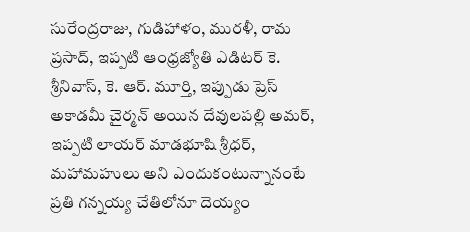సురేంద్రరాజు, గుడిహాళం, మురళీ, రామ ప్రసాద్, ఇప్పటి ఆంధ్రజ్యోతి ఎడిటర్ కె. శ్రీనివాస్, కె. ఆర్. మూర్తి, ఇప్పుడు ప్రెస్ అకాడమీ చైర్మన్ అయిన దేవులపల్లి అమర్, ఇప్పటి లాయర్ మాడభూషి శ్రీధర్, మహామహులు అని ఎందుకంటున్నానంటే ప్రతి గన్నయ్య చేతిలోనూ దెయ్యం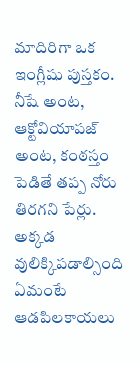మాదిరిగా ఒక ఇంగ్లీషు పుస్తకం. నీషే అంట, ఆక్టోవియాపజ్ అంట, కంఠస్తం పెడితే తప్ప నోరు తిరగని పేర్లు.
అక్కడ వులిక్కిపడాల్సింది ఏమంటే ఆడపిలకాయలు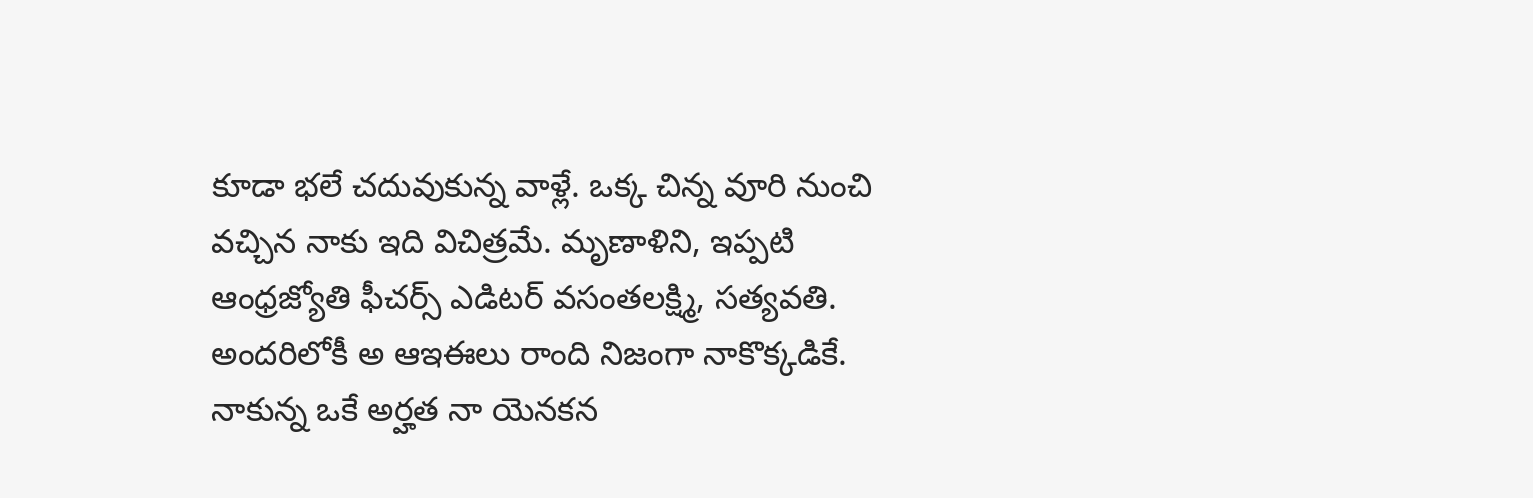కూడా భలే చదువుకున్న వాళ్లే. ఒక్క చిన్న వూరి నుంచి వచ్చిన నాకు ఇది విచిత్రమే. మృణాళిని, ఇప్పటి ఆంధ్రజ్యోతి ఫీచర్స్ ఎడిటర్ వసంతలక్ష్మి, సత్యవతి.
అందరిలోకీ అ ఆఇఈలు రాంది నిజంగా నాకొక్కడికే. నాకున్న ఒకే అర్హత నా యెనకన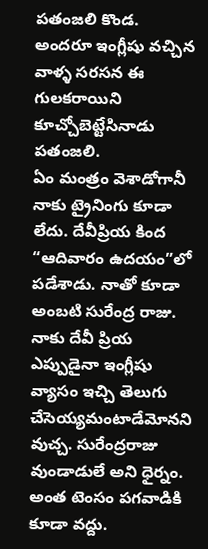పతంజలి కొండ.
అందరూ ఇంగ్లీషు వచ్చిన వాళ్ళ సరసన ఈ గులకరాయిని కూచ్చోబెట్టేసినాడు పతంజలి.
ఏం మంత్రం వెశాడోగానీ నాకు ట్రైనింగు కూడా లేదు. దేవీప్రియ కింద “ఆదివారం ఉదయం”లో పడేశాడు. నాతో కూడా అంబటి సురేంద్ర రాజు. నాకు దేవీ ప్రియ ఎప్పుడైనా ఇంగ్లీషు వ్యాసం ఇచ్చి తెలుగు చేసెయ్యమంటాడేమోనని వుచ్చ. సురేంద్రరాజు వుండాడులే అని ధైర్నం. అంత టెంసం పగవాడికి కూడా వద్దు.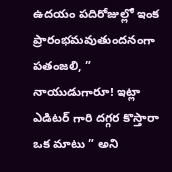ఉదయం పదిరోజుల్లో ఇంక ప్రారంభమవుతుందనంగా పతంజలి, ” నాయుడుగారూ! ఇట్లా ఎడిటర్ గారి దగ్గర కొస్తారా ఒక మాటు ” అని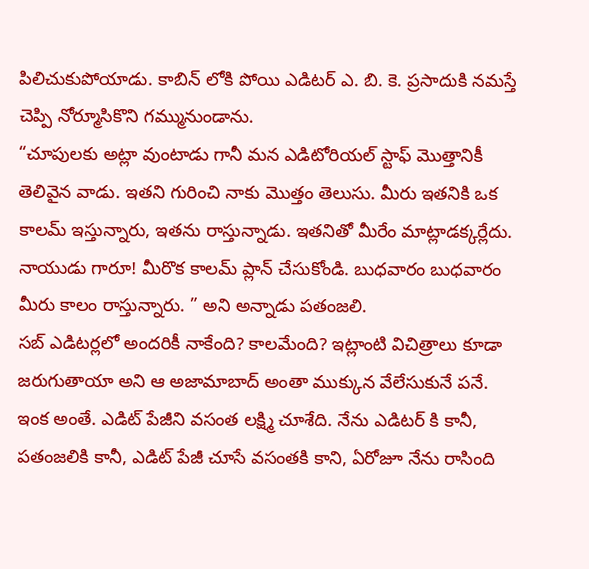పిలిచుకుపోయాడు. కాబిన్ లోకి పోయి ఎడిటర్ ఎ. బి. కె. ప్రసాదుకి నమస్తే చెప్పి నోర్మూసికొని గమ్మునుండాను.
“చూపులకు అట్లా వుంటాడు గానీ మన ఎడిటోరియల్ స్టాఫ్ మొత్తానికీ తెలివైన వాడు. ఇతని గురించి నాకు మొత్తం తెలుసు. మీరు ఇతనికి ఒక కాలమ్ ఇస్తున్నారు, ఇతను రాస్తున్నాడు. ఇతనితో మీరేం మాట్లాడక్కర్లేదు. నాయుడు గారూ! మీరొక కాలమ్ ప్లాన్ చేసుకోండి. బుధవారం బుధవారం మీరు కాలం రాస్తున్నారు. ” అని అన్నాడు పతంజలి.
సబ్ ఎడిటర్లలో అందరికీ నాకేంది? కాలమేంది? ఇట్లాంటి విచిత్రాలు కూడా జరుగుతాయా అని ఆ అజామాబాద్ అంతా ముక్కున వేలేసుకునే పనే.
ఇంక అంతే. ఎడిట్ పేజీని వసంత లక్ష్మి చూశేది. నేను ఎడిటర్ కి కానీ, పతంజలికి కానీ, ఎడిట్ పేజీ చూసే వసంతకి కాని, ఏరోజూ నేను రాసింది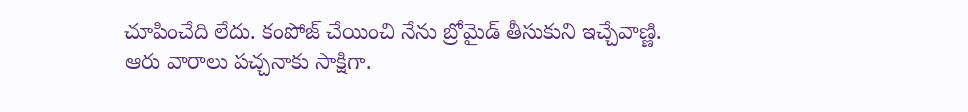చూపించేది లేదు. కంపోజ్ చేయించి నేను బ్రోమైడ్ తీసుకుని ఇచ్చేవాణ్ణి.
ఆరు వారాలు పచ్చనాకు సాక్షిగా.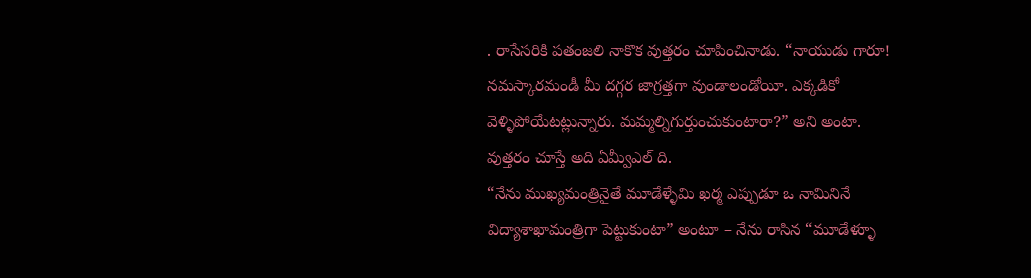. రాసేసరికి పతంజలి నాకొక వుత్తరం చూపించినాడు. “నాయుడు గారూ!
నమస్కారమండీ మీ దగ్గర జాగ్రత్తగా వుండాలండోయీ. ఎక్కడికో వెళ్ళిపోయేటట్లున్నారు. మమ్మల్నిగుర్తుంచుకుంటారా?” అని అంటా.
వుత్తరం చూస్తే అది ఏమ్వీఎల్ ది.
“నేను ముఖ్యమంత్రినైతే మూడేళ్ళేమి ఖర్మ ఎప్పుడూ ఒ నామినినే విద్యాశాఖామంత్రిగా పెట్టుకుంటా” అంటూ – నేను రాసిన “మూడేళ్ళూ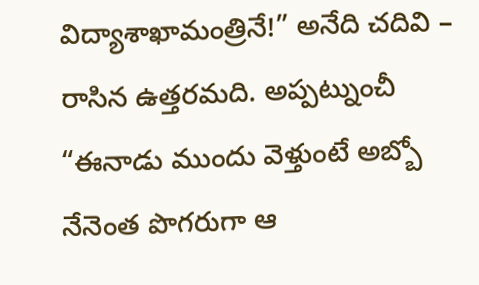విద్యాశాఖామంత్రినే!” అనేది చదివి – రాసిన ఉత్తరమది. అప్పట్నుంచీ “ఈనాడు ముందు వెళ్తుంటే అబ్బో నేనెంత పొగరుగా ఆ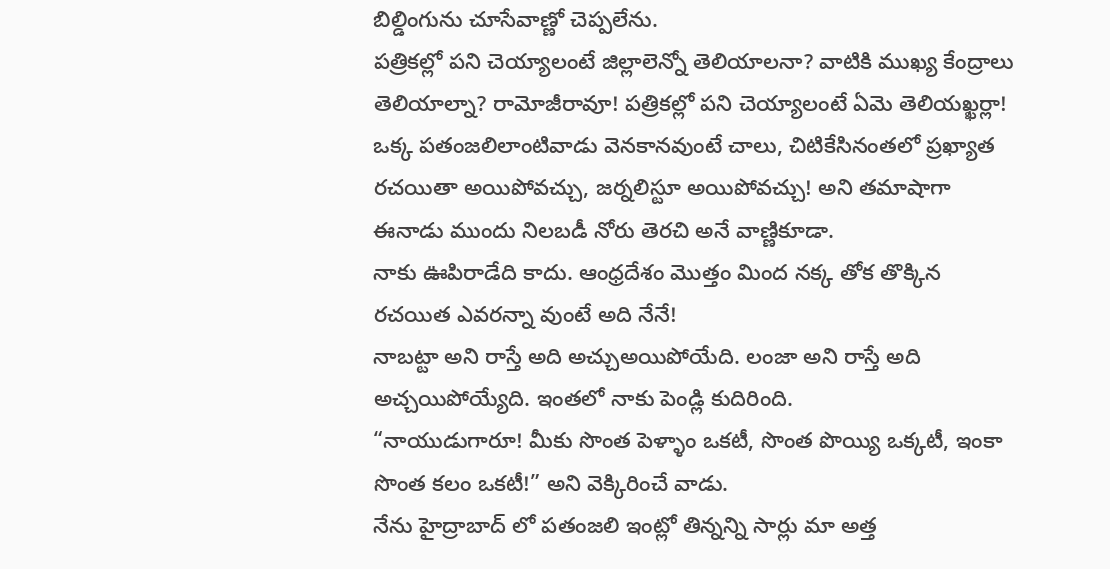బిల్డింగును చూసేవాణ్ణో చెప్పలేను.
పత్రికల్లో పని చెయ్యాలంటే జిల్లాలెన్నో తెలియాలనా? వాటికి ముఖ్య కేంద్రాలు తెలియాల్నా? రామోజీరావూ! పత్రికల్లో పని చెయ్యాలంటే ఏమె తెలియఖ్ఖర్లా! ఒక్క పతంజలిలాంటివాడు వెనకానవుంటే చాలు, చిటికేసినంతలో ప్రఖ్యాత రచయితా అయిపోవచ్చు, జర్నలిస్టూ అయిపోవచ్చు! అని తమాషాగా ఈనాడు ముందు నిలబడీ నోరు తెరచి అనే వాణ్ణికూడా.
నాకు ఊపిరాడేది కాదు. ఆంధ్రదేశం మొత్తం మింద నక్క తోక తొక్కిన రచయిత ఎవరన్నా వుంటే అది నేనే!
నాబట్టా అని రాస్తే అది అచ్చుఅయిపోయేది. లంజా అని రాస్తే అది అచ్చయిపోయ్యేది. ఇంతలో నాకు పెండ్లి కుదిరింది.
“నాయుడుగారూ! మీకు సొంత పెళ్ళాం ఒకటీ, సొంత పొయ్యి ఒక్కటీ, ఇంకా సొంత కలం ఒకటీ!” అని వెక్కిరించే వాడు.
నేను హైద్రాబాద్ లో పతంజలి ఇంట్లో తిన్నన్ని సార్లు మా అత్త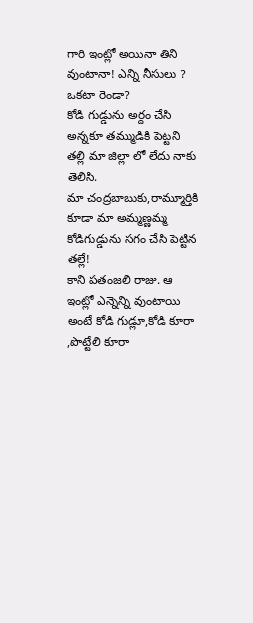గారి ఇంట్లో అయినా తిని వుంటానా! ఎన్ని నీసులు ? ఒకటా రెండా?
కోడి గుడ్డును అర్దం చేసి అన్నకూ తమ్ముడికి పెట్టని తల్లి మా జిల్లా లో లేదు నాకు తెలిసి.
మా చంద్రబాబుకు,రామ్మూర్తికి కూడా మా అమ్మణ్ణమ్మ కోడిగుడ్డును సగం చేసి పెట్టిన తల్లే!
కాని పతంజలి రాజు. ఆ ఇంట్లో ఎన్నెన్ని వుంటాయి అంటే కోడి గుడ్లూ,కోడి కూరా ,పొట్టేలి కూరా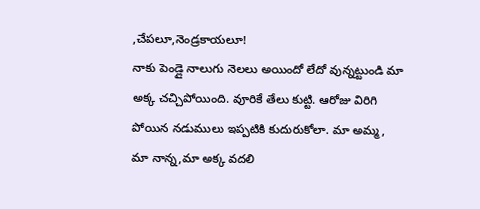,చేపలూ,నెండ్రకాయలూ!
నాకు పెండ్లై నాలుగు నెలలు అయిందో లేదో వున్నట్టుండి మా అక్క చచ్చిపోయింది. వూరికే తేలు కుట్టి. ఆరోజు విరిగి పోయిన నడుములు ఇప్పటికి కుదురుకోలా. మా అమ్మ, మా నాన్న,మా అక్క వదలి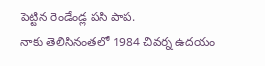పెట్టిన రెండేండ్ల పసి పాప.
నాకు తెలిసినంతలో 1984 చివర్న ఉదయం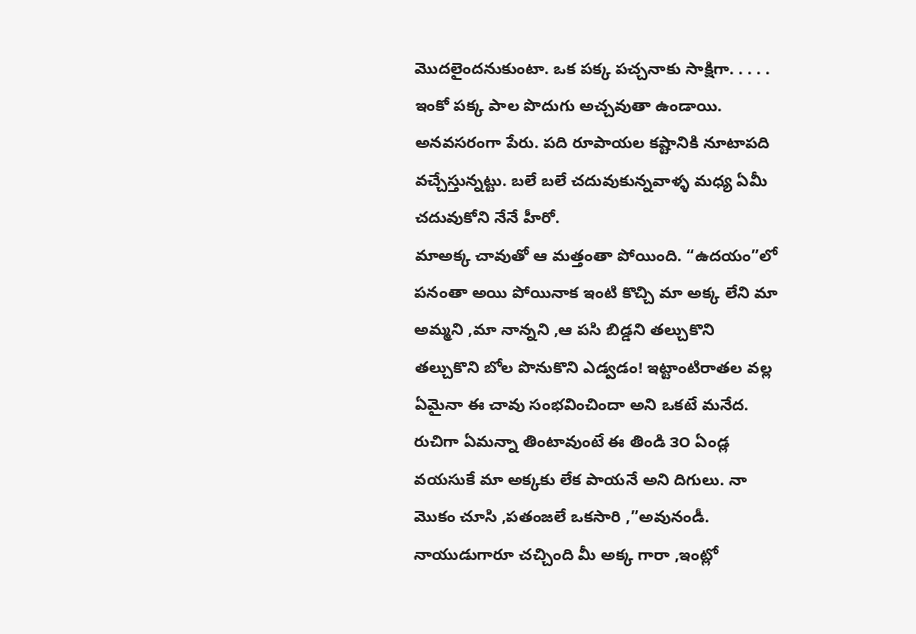మొదలైందనుకుంటా. ఒక పక్క పచ్చనాకు సాక్షిగా. . . . .
ఇంకో పక్క పాల పొదుగు అచ్చవుతా ఉండాయి. అనవసరంగా పేరు. పది రూపాయల కష్టానికి నూటాపది వచ్చేస్తున్నట్టు. బలే బలే చదువుకున్నవాళ్ళ మధ్య ఏమీ చదువుకోని నేనే హీరో.
మాఅక్క చావుతో ఆ మత్తంతా పోయింది. “ఉదయం”లో పనంతా అయి పోయినాక ఇంటి కొచ్చి మా అక్క లేని మా అమ్మని ,మా నాన్నని ,ఆ పసి బిడ్డని తల్చుకొని తల్చుకొని బోల పొనుకొని ఎడ్వడం! ఇట్టాంటిరాతల వల్ల ఏమైనా ఈ చావు సంభవించిందా అని ఒకటే మనేద. రుచిగా ఏమన్నా తింటావుంటే ఈ తిండి ౩౦ ఏండ్ల వయసుకే మా అక్కకు లేక పాయనే అని దిగులు. నా మొకం చూసి ,పతంజలే ఒకసారి ,”అవునండీ. నాయుడుగారూ చచ్చింది మీ అక్క గారా ,ఇంట్లో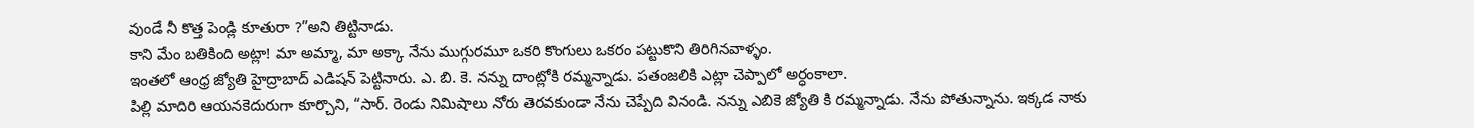వుండే నీ కొత్త పెండ్లి కూతురా ?”అని తిట్టినాడు.
కాని మేం బతికింది అట్లా! మా అమ్మా, మా అక్కా నేను ముగ్గురమూ ఒకరి కొంగులు ఒకరం పట్టుకొని తిరిగినవాళ్ళం.
ఇంతలో ఆంధ్ర జ్యోతి హైద్రాబాద్ ఎడిషన్ పెట్టినారు. ఎ. బి. కె. నన్ను దాంట్లోకి రమ్మన్నాడు. పతంజలికి ఎట్లా చెప్పాలో అర్ధంకాలా.
పిల్లి మాదిరి ఆయనకెదురుగా కూర్చొని, “సార్. రెండు నిమిషాలు నోరు తెరవకుండా నేను చెప్పేది వినండి. నన్ను ఎబికె జ్యోతి కి రమ్మన్నాడు. నేను పోతున్నాను. ఇక్కడ నాకు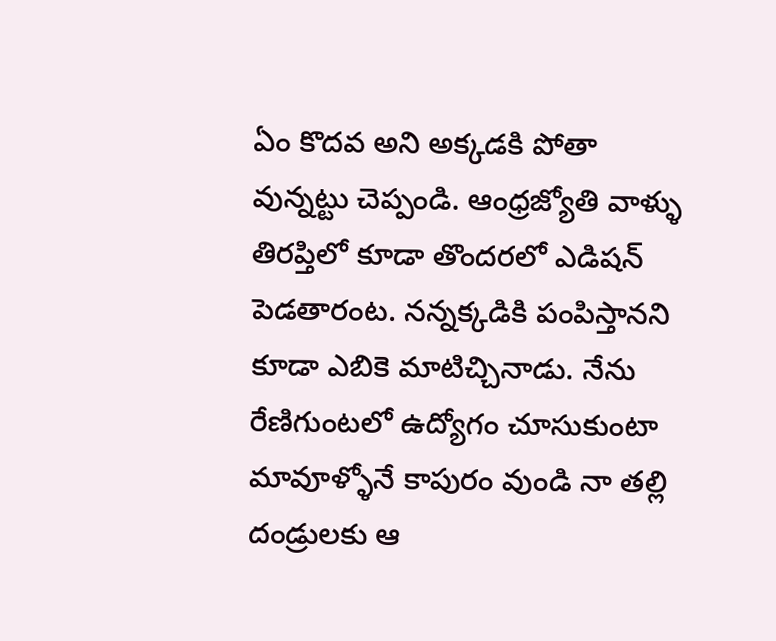ఏం కొదవ అని అక్కడకి పోతా వున్నట్టు చెప్పండి. ఆంధ్రజ్యోతి వాళ్ళు తిరప్తిలో కూడా తొందరలో ఎడిషన్ పెడతారంట. నన్నక్కడికి పంపిస్తానని కూడా ఎబికె మాటిచ్చినాడు. నేను రేణిగుంటలో ఉద్యోగం చూసుకుంటా మావూళ్ళోనే కాపురం వుండి నా తల్లి దండ్రులకు ఆ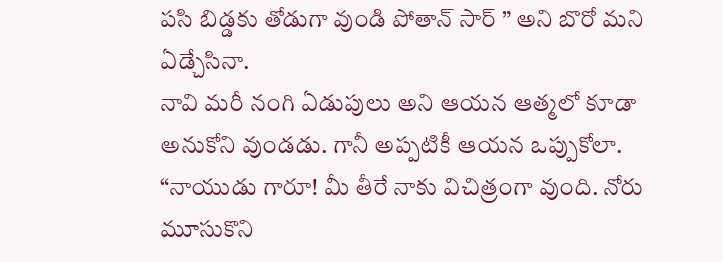పసి బిడ్డకు తోడుగా వుండి పోతాన్ సార్ ” అని బొరో మని ఏడ్చేసినా.
నావి మరీ నంగి ఏడుపులు అని ఆయన ఆత్మలో కూడా అనుకోని వుండడు. గానీ అప్పటికీ ఆయన ఒప్పుకోలా.
“నాయుడు గారూ! మీ తీరే నాకు విచిత్రంగా వుంది. నోరు మూసుకొని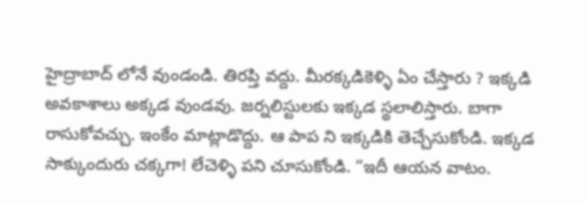హైద్రాబాద్ లోనే వుండండి. తిరప్తి వద్దు. మీరక్కడికెళ్ళి ఏం చేస్తారు ? ఇక్కడి అవకాశాలు అక్కడ వుండవు. జర్నలిస్టులకు ఇక్కడ స్థలాలిస్తారు. బాగా రాసుకోవచ్చు. ఇంకేం మాట్లాడొద్దు. ఆ పాప ని ఇక్కడికి తెచ్చేసుకోండి. ఇక్కడ సాక్కుందురు చక్కగా! లేచెళ్ళి పని చూసుకోండి. “ఇదీ ఆయన వాటం.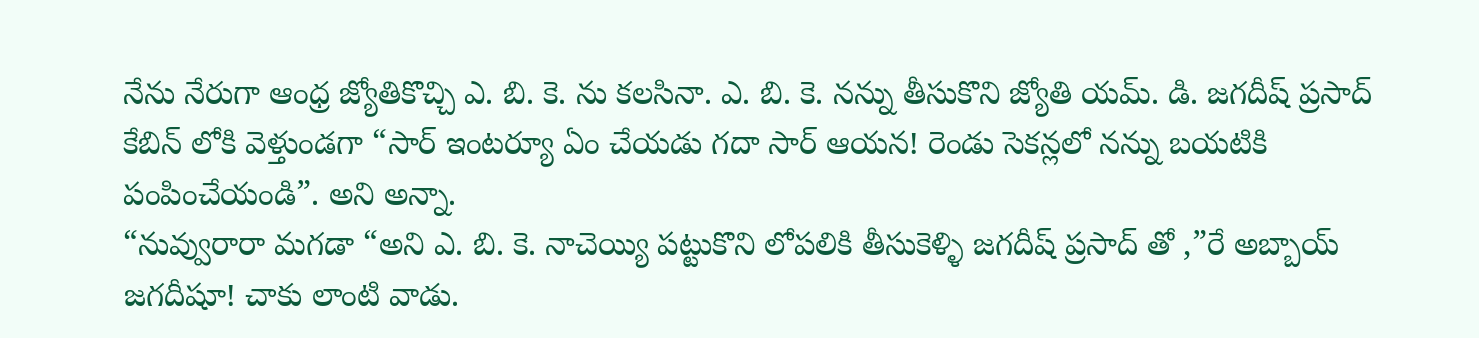నేను నేరుగా ఆంధ్ర జ్యోతికొచ్చి ఎ. బి. కె. ను కలసినా. ఎ. బి. కె. నన్ను తీసుకొని జ్యోతి యమ్. డి. జగదీష్ ప్రసాద్ కేబిన్ లోకి వెళ్తుండగా “సార్ ఇంటర్యూ ఏం చేయడు గదా సార్ ఆయన! రెండు సెకన్లలో నన్ను బయటికి పంపించేయండి”. అని అన్నా.
“నువ్వురారా మగడా “అని ఎ. బి. కె. నాచెయ్యి పట్టుకొని లోపలికి తీసుకెళ్ళి జగదీష్ ప్రసాద్ తో ,”రే అబ్బాయ్ జగదీషూ! చాకు లాంటి వాడు.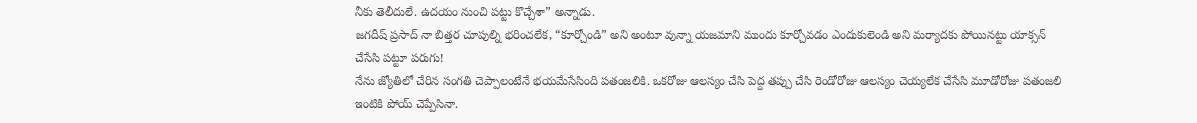నీకు తెలీదులే. ఉదయం నుంచి పట్టు కొచ్చేశా” అన్నాడు.
జగదీష్ ప్రసాద్ నా బిత్తర చూపుల్ని భరించలేక, “కూర్చోండి” అని అంటూ వున్నా యజమాని ముందు కూర్చోవడం ఎందుకులెండి అని మర్యాదకు పోయినట్టు యాక్సన్ చేసేసి పట్టూ పరుగు!
నేను జ్యోతిలో చేరిన సంగతి చెప్పాలంటేనే భయమేసేసింది పతంజలికి. ఒకరోజు ఆలస్యం చేసి పెద్ద తప్పు చేసి రెండోరోజు ఆలస్యం చెయ్యలేక చేసేసి మూడోరోజు పతంజలి ఇంటికి పోయ్ చెప్పేసినా.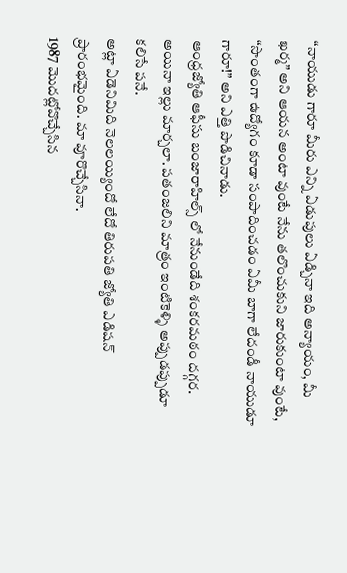“నాయుడు గారూ మీరు ఎన్ని ఏడుపులు ఏడ్చినా ఇది అన్యాయం, మీ ఖర్మ” అని ఆయన అంటా వుంటే నేను తలొంచుకుని జారుకుంటా వుంటే, “సొంతంగా ఉద్యోగం కూడా సంపాదించడం ఏమీ బాగా లేదండీ నాయుడూ గారూ!” అని ఎత్తి పొడిచినాడు.
ఆంధ్రజ్యోతి ఆఫీసు బంజారాహిల్స్ లో నేనుండేది శంకరమఠం దగ్గర. అయినా ఇల్లు మార్చలా. పతంజలిని మాత్రం ఇంటికెళ్ళి అప్పుడప్పుడూ కలిసే పనే.
అట్లా ఏడెనిమిది నెలలయ్యిందో లేదో తిరుపతి జ్యోతి ఎడిషన్ ప్రారంభమైంది. మా వూరొచ్చేసినా.
1987 మొదట్లోవొచ్చేసిన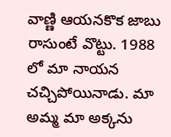వాణ్ణి ఆయనకొక జాబు రాసుంటే వొట్టు. 1988 లో మా నాయన చచ్చిపోయినాడు. మా అమ్మ మా అక్కను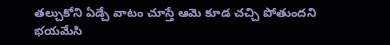తల్చుకోని ఏడ్చే వాటం చూస్తే ఆమె కూడ చచ్చి పోతుందని భయమేసి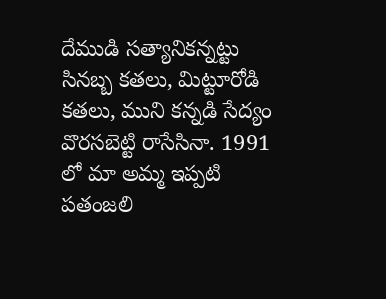దేముడి సత్యానికన్నట్టు సినబ్బ కతలు, మిట్టూరోడి కతలు, ముని కన్నడి సేద్యం వొరసబెట్టి రాసేసినా. 1991 లో మా అమ్మ ఇప్పటి పతంజలి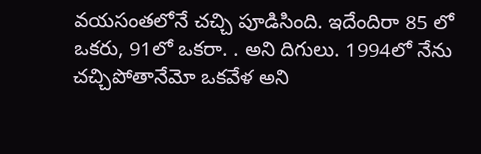వయసంతలోనే చచ్చి పూడిసింది. ఇదేందిరా 85 లో ఒకరు, 91లో ఒకరా. . అని దిగులు. 1994లో నేను చచ్చిపోతానేమో ఒకవేళ అని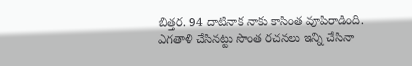బిత్తర. 94 దాటినాక నాకు కాసింత వూపిరాడింది. ఎగతాళి చేసినట్టు సొంత రచనలు ఇన్ని చేసినా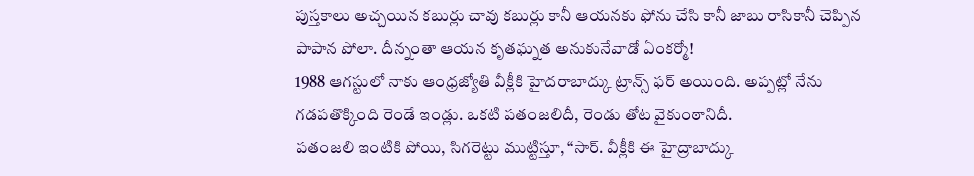పుస్తకాలు అచ్చయిన కబుర్లు చావు కబుర్లు కానీ ఆయనకు ఫోను చేసి కానీ జాబు రాసికానీ చెప్పిన పాపాన పోలా. దీన్నంతా ఆయన కృతఘ్నత అనుకునేవాడో ఏంకర్మో!
1988 ఆగస్టులో నాకు ఆంధ్రజ్యోతి వీక్లీకి హైదరాబాద్కు ట్రాన్స్ ఫర్ అయింది. అప్పట్లో నేను గడపతొక్కింది రెండే ఇండ్లు. ఒకటి పతంజలిదీ, రెండు తోట వైకుంఠానిదీ.
పతంజలి ఇంటికి పోయి, సిగరెట్టు ముట్టిస్తూ, “సార్. వీక్లీకి ఈ హైద్రాబాద్కు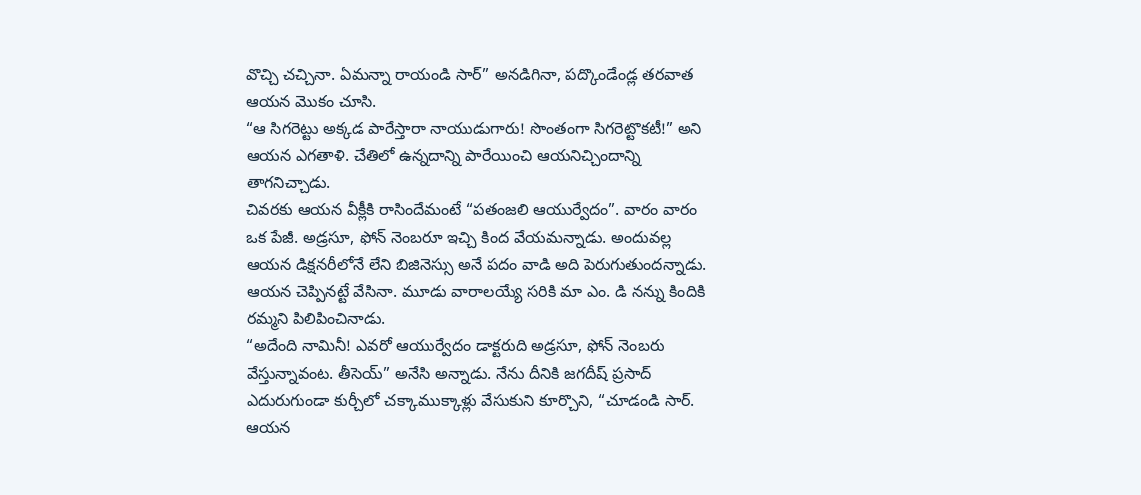వొచ్చి చచ్చినా. ఏమన్నా రాయండి సార్” అనడిగినా, పద్కొండేండ్ల తరవాత ఆయన మొకం చూసి.
“ఆ సిగరెట్టు అక్కడ పారేస్తారా నాయుడుగారు! సొంతంగా సిగరెట్టొకటీ!” అని ఆయన ఎగతాళి. చేతిలో ఉన్నదాన్ని పారేయించి ఆయనిచ్చిందాన్ని తాగనిచ్చాడు.
చివరకు ఆయన వీక్లీకి రాసిందేమంటే “పతంజలి ఆయుర్వేదం”. వారం వారం ఒక పేజీ. అడ్రసూ, ఫోన్ నెంబరూ ఇచ్చి కింద వేయమన్నాడు. అందువల్ల ఆయన డిక్షనరీలోనే లేని బిజినెస్సు అనే పదం వాడి అది పెరుగుతుందన్నాడు.
ఆయన చెప్పినట్టే వేసినా. మూడు వారాలయ్యే సరికి మా ఎం. డి నన్ను కిందికి రమ్మని పిలిపించినాడు.
“అదేంది నామినీ! ఎవరో ఆయుర్వేదం డాక్టరుది అడ్రసూ, ఫోన్ నెంబరు వేస్తున్నావంట. తీసెయ్” అనేసి అన్నాడు. నేను దీనికి జగదీష్ ప్రసాద్ ఎదురుగుండా కుర్చీలో చక్కాముక్కాళ్లు వేసుకుని కూర్చొని, “చూడండి సార్. ఆయన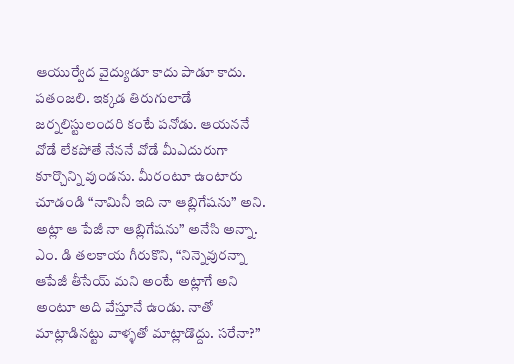ఆయుర్వేద వైద్యుడూ కాదు పాడూ కాదు. పతంజలి. ఇక్కడ తిరుగులాడే జర్నలిస్టులందరి కంటే పనోడు. ఆయననే వోడే లేకపోతే నేననే వోడే మీఎదురుగా కూర్చొన్ని వుండను. మీరంటూ ఉంటారు చూడండి “నామినీ ఇది నా ఆబ్లిగేషను” అని. అట్లా ఆ పేజీ నా ఆబ్లిగేషను” అనేసి అన్నా.
ఎం. డి తలకాయ గీరుకొని, “నిన్నెవురన్నా ఆపేజీ తీసేయ్ మని అంటే అట్లాగే అని అంటూ అది వేస్తూనే ఉండు. నాతో మాట్లాడినట్టు వాళ్ళతో మాట్లాడొద్దు. సరేనా?”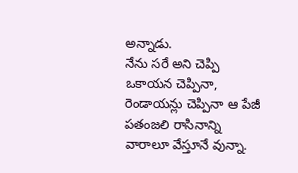అన్నాడు.
నేను సరే అని చెప్పి ఒకాయన చెప్పినా, రెండాయన్లు చెప్పినా ఆ పేజీ పతంజలి రాసినాన్ని వారాలూ వేస్తూనే వున్నా.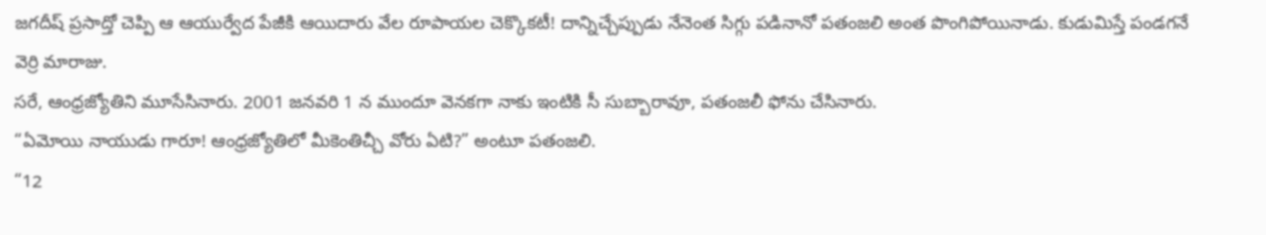జగదీష్ ప్రసాద్తో చెప్పి ఆ ఆయుర్వేద పేజీకి ఆయిదారు వేల రూపాయల చెక్కొకటీ! దాన్నిచ్చేప్పుడు నేనెంత సిగ్గు పడినానో పతంజలి అంత పొంగిపోయినాడు. కుడుమిస్తే పండగనే వెర్రి మారాజు.
సరే, ఆంధ్రజ్యోతిని మూసేసినారు. 2001 జనవరి 1 న ముందూ వెనకగా నాకు ఇంటికి సీ సుబ్బారావూ, పతంజలీ ఫోను చేసినారు.
“ఏమోయి నాయుడు గారూ! ఆంధ్రజ్యోతిలో మీకెంతిచ్చీ వోరు ఏటి?” అంటూ పతంజలి.
“12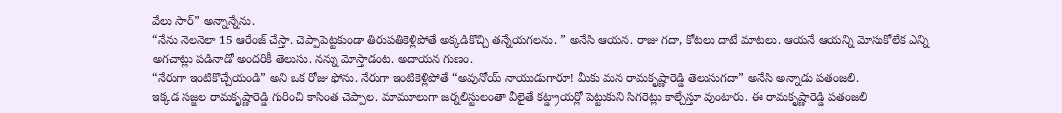వేలు సార్” అన్నాన్నేను.
“నేను నెలనెలా 15 ఆరేంజ్ చేస్తా. చెప్పాపెట్టకుండా తిరుపతికెళ్లిపోతే అక్కడికొచ్చి తన్నేయగలను. ” అనేసి ఆయన. రాజు గదా, కోటలు దాటే మాటలు. ఆయనే ఆయన్ని మోసుకోలేక ఎన్ని అగచాట్లు పడినాడో అందరికీ తెలుసు. నన్ను మోస్తాడంట. అదాయన గుణం.
“నేరుగా ఇంటికొచ్చేయండి” అని ఒక రోజు ఫోను. నేరుగా ఇంటికెళ్లిపోతే “అవునోయ్ నాయుడుగారూ! మీకు మన రామకృష్ణారెడ్డి తెలుసుగదా” అనేసి అన్నాడు పతంజలి.
ఇక్కడ సజ్జల రామకృష్ణారెడ్డి గురించి కాసింత చెప్పాల. మామూలుగా జర్నలిస్టులంతా వీలైతే కట్డ్రాయర్లో పెట్టుకుని సిగరెట్లు కాల్చేస్తూ వుంటారు. ఈ రామకృష్ణారెడ్డి పతంజలి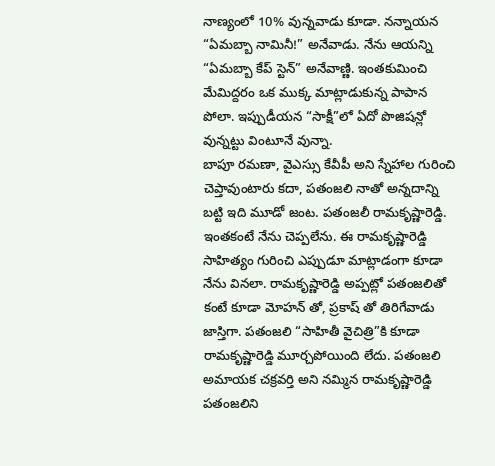నాణ్యంలో 10% వున్నవాడు కూడా. నన్నాయన “ఏమబ్బా నామినీ!” అనేవాడు. నేను ఆయన్ని “ఏమబ్బా కేప్ స్టెన్” అనేవాణ్ణి. ఇంతకుమించి మేమిద్దరం ఒక ముక్క మాట్లాడుకున్న పాపాన పోలా. ఇప్పుడీయన “సాక్షీ”లో ఏదో పొజిషన్లో వున్నట్టు వింటూనే వున్నా.
బాపూ రమణా, వైఎస్సు కేవీపీ అని స్నేహాల గురించి చెప్తావుంటారు కదా, పతంజలి నాతో అన్నదాన్ని బట్టి ఇది మూడో జంట. పతంజలీ రామకృష్ణారెడ్డి. ఇంతకంటే నేను చెప్పలేను. ఈ రామకృష్ణారెడ్డి సాహిత్యం గురించి ఎప్పుడూ మాట్లాడంగా కూడా నేను వినలా. రామకృష్ణారెడ్డి అప్పట్లో పతంజలితో కంటే కూడా మోహన్ తో, ప్రకాష్ తో తిరిగేవాడు జాస్తిగా. పతంజలి “సాహితీ వైచిత్రి”కి కూడా రామకృష్ణారెడ్డి మూర్చపోయింది లేదు. పతంజలి అమాయక చక్రవర్తి అని నమ్మిన రామకృష్ణారెడ్డి పతంజలిని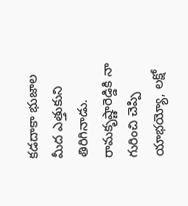కడదాకా భుజాల మీద ఎత్తుకుని తిరిగినాడు.
రామకృష్ణారెడ్డికి నా గురించి చెప్పి యాభయ్యో, లక్షో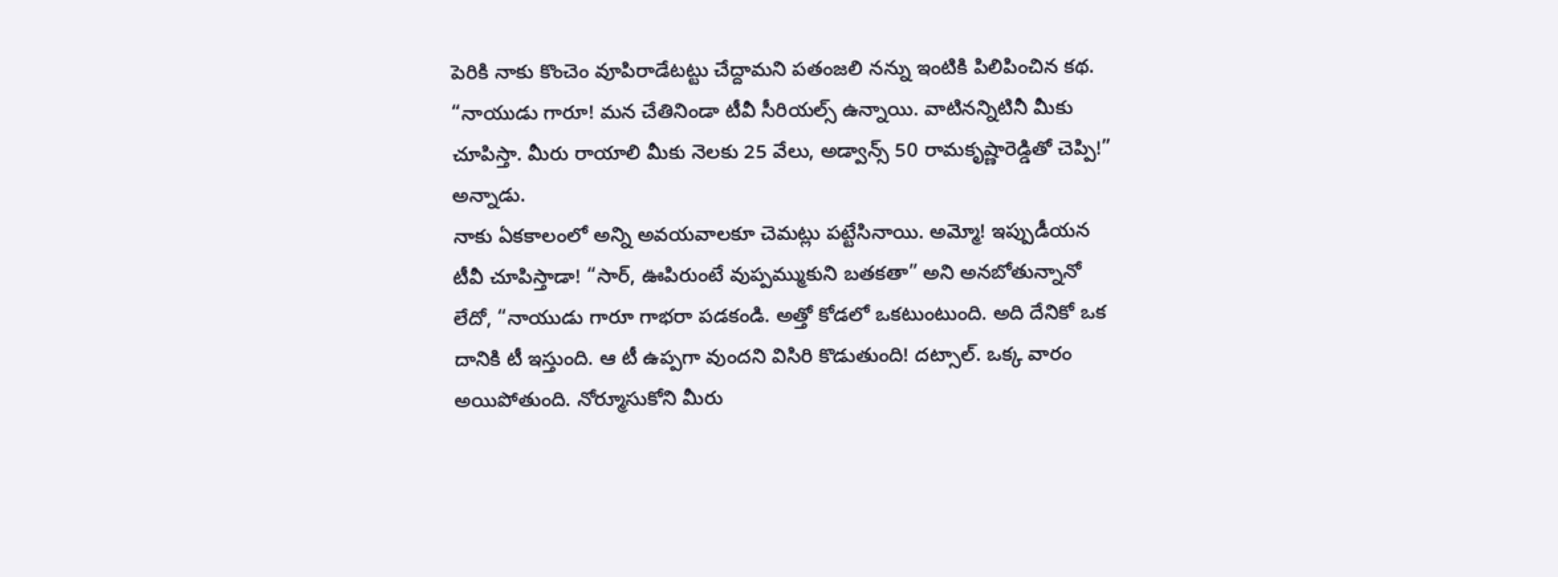పెరికి నాకు కొంచెం వూపిరాడేటట్టు చేద్దామని పతంజలి నన్ను ఇంటికి పిలిపించిన కథ.
“నాయుడు గారూ! మన చేతినిండా టీవీ సీరియల్స్ ఉన్నాయి. వాటినన్నిటినీ మీకు చూపిస్తా. మీరు రాయాలి మీకు నెలకు 25 వేలు, అడ్వాన్స్ 50 రామకృష్ణారెడ్డితో చెప్పి!” అన్నాడు.
నాకు ఏకకాలంలో అన్ని అవయవాలకూ చెమట్లు పట్టేసినాయి. అమ్మో! ఇప్పుడీయన టీవీ చూపిస్తాడా! “సార్, ఊపిరుంటే వుప్పమ్ముకుని బతకతా” అని అనబోతున్నానో లేదో, “నాయుడు గారూ గాభరా పడకండి. అత్తో కోడలో ఒకటుంటుంది. అది దేనికో ఒక దానికి టీ ఇస్తుంది. ఆ టీ ఉప్పగా వుందని విసిరి కొడుతుంది! దట్సాల్. ఒక్క వారం అయిపోతుంది. నోర్మూసుకోని మీరు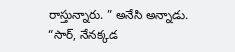రాస్తున్నారు. ” అనేసి అన్నాడు.
“సార్, నేనక్కడ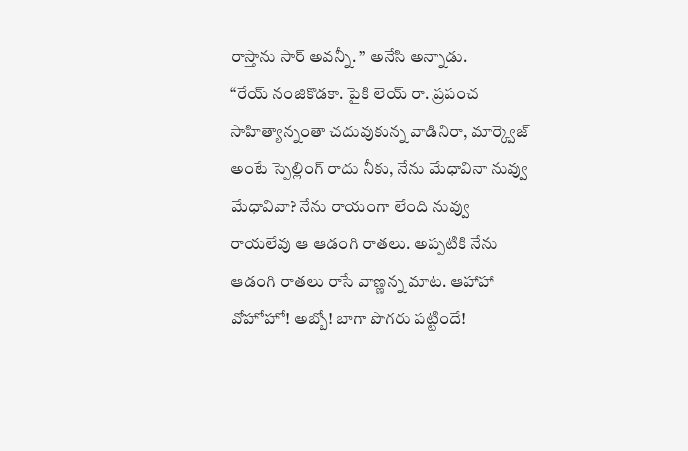రాస్తాను సార్ అవన్నీ. ” అనేసి అన్నాడు.
“రేయ్ నంజికొడకా. పైకి లెయ్ రా. ప్రపంచ సాహిత్యాన్నంతా చదువుకున్న వాడినిరా, మార్క్వెజ్ అంటే స్పెల్లింగ్ రాదు నీకు, నేను మేధావినా నువ్వు మేధావివా? నేను రాయంగా లేంది నువ్వు రాయలేవు ఆ ఆడంగి రాతలు. అప్పటికి నేను ఆడంగి రాతలు రాసే వాణ్ణన్న మాట. ఆహాహా వోహోహో! అబ్బో! బాగా పొగరు పట్టిందే!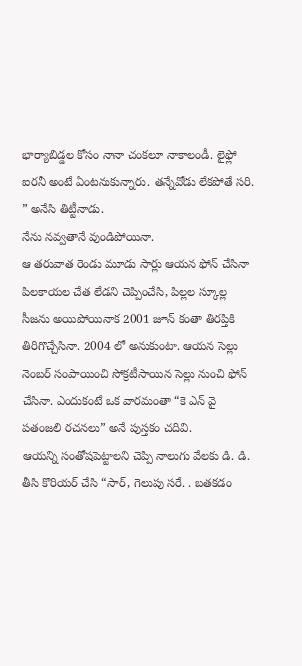భార్యాబిడ్డల కోసం నానా చంకలూ నాకాలండీ. లైఫ్లో ఐరనీ అంటే ఏంటనుకున్నారు. తన్నేవోడు లేకపోతే సరి. ” అనేసి తిట్టీనాడు.
నేను నవ్వతానే వుండిపోయినా.
ఆ తరువాత రెండు మూడు సార్లు ఆయన ఫోన్ చేసినా పిలకాయల చేత లేడని చెప్పించేసి, పిల్లల స్కూల్ల సీజను అయిపోయినాక 2001 జూన్ కంతా తిరప్తికి తిరిగొచ్చేసినా. 2004 లో అనుకుంటా. ఆయన సెల్లు నెంబర్ సంపాయించి సోక్రటీసాయిన సెల్లు నుంచి ఫోన్ చేసినా. ఎందుకంటే ఒక వారమంతా “కె ఎన్ వై పతంజలి రచనలు” అనే పుస్తకం చదివి.
ఆయన్ని సంతోషపెట్టాలని చెప్పి నాలుగు వేలకు డి. డి. తీసి కొరియర్ చేసి “సార్, గెలుపు సరే. . బతకడం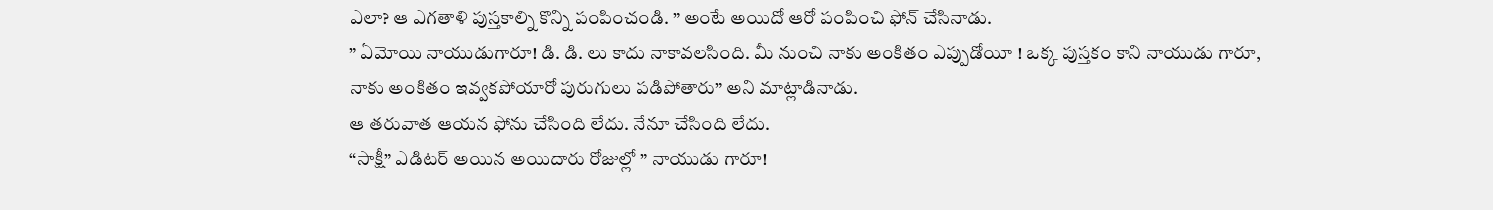ఎలా? ఆ ఎగతాళి పుస్తకాల్ని కొన్ని పంపించండి. ” అంటే అయిదో ఆరో పంపించి ఫోన్ చేసినాడు.
” ఏమోయి నాయుడుగారూ! డి. డి. లు కాదు నాకావలసింది. మీ నుంచి నాకు అంకితం ఎప్పుడోయీ ! ఒక్క పుస్తకం కాని నాయుడు గారూ, నాకు అంకితం ఇవ్వకపోయారో పురుగులు పడిపోతారు” అని మాట్లాడినాడు.
ఆ తరువాత ఆయన ఫోను చేసింది లేదు. నేనూ చేసింది లేదు.
“సాక్షీ” ఎడిటర్ అయిన అయిదారు రోజుల్లో ” నాయుడు గారూ!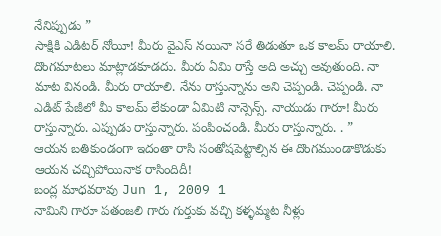నేనిప్పుడు ”
సాక్షికి ఎడిటర్ నోయీ! మీరు వైఎస్ నయినా సరే తిడుతూ ఒక కాలమ్ రాయాలి. దొంగమాటలు మాట్లాడకూడదు. మీరు ఏమి రాస్తే అది అచ్చు అవుతుంది. నా మాట వినండి. మీరు రాయాలి. నేను రాస్తున్నాను అని చెప్పండి. చెప్పండి. నా ఎడిట్ పేజీలో మీ కాలమ్ లేకుండా ఏమిటి నాన్సెన్స్. నాయుడు గారూ! మీరు రాస్తున్నారు. ఎప్పుడు రాస్తున్నారు. పంపించండి. మీరు రాస్తున్నారు. . ”
ఆయన బతికుండంగా ఇదంతా రాసి సంతోషపెట్టాల్సిన ఈ దొంగముండాకొడుకు ఆయన చచ్చిపోయినాక రాసిందిదీ!
బంద్ల మాధవరావు Jun 1, 2009 1
నామిని గారూ పతంజలి గారు గుర్తుకు వచ్చి కళ్ళమ్మట నీళ్లు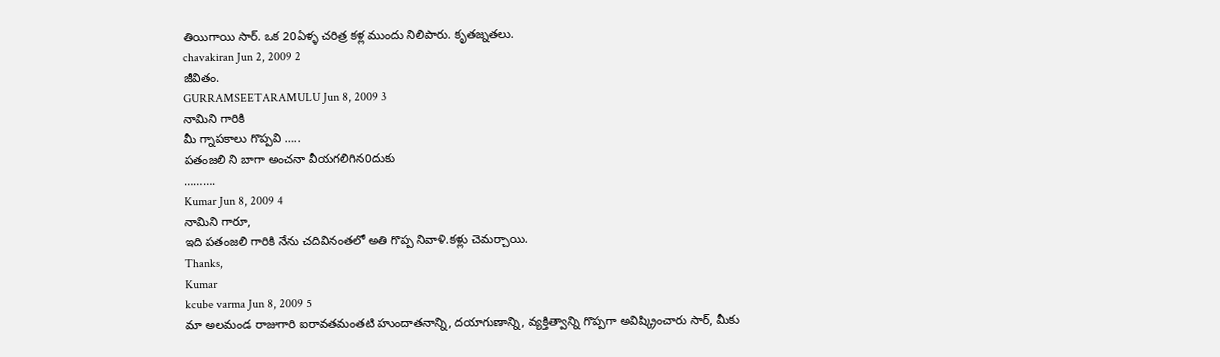తియిగాయి సార్. ఒక 20ఏళ్ళ చరిత్ర కళ్ల ముందు నిలిపారు. కృతజ్నతలు.
chavakiran Jun 2, 2009 2
జీవితం.
GURRAMSEETARAMULU Jun 8, 2009 3
నామిని గారికి
మీ గ్నాపకాలు గొప్పవి …..
పతంజలి ని బాగా అంచనా వీయగలిగిన0దుకు
……….
Kumar Jun 8, 2009 4
నామిని గారూ,
ఇది పతంజలి గారికి నేను చదివినంతలో అతి గొప్ప నివాళి.కళ్లు చెమర్చాయి.
Thanks,
Kumar
kcube varma Jun 8, 2009 5
మా అలమండ రాజుగారి ఐరావతమంతటి హుందాతనాన్ని, దయాగుణాన్ని, వ్యక్తిత్వాన్ని గొప్పగా అవిష్క్రించారు సార్, మీకు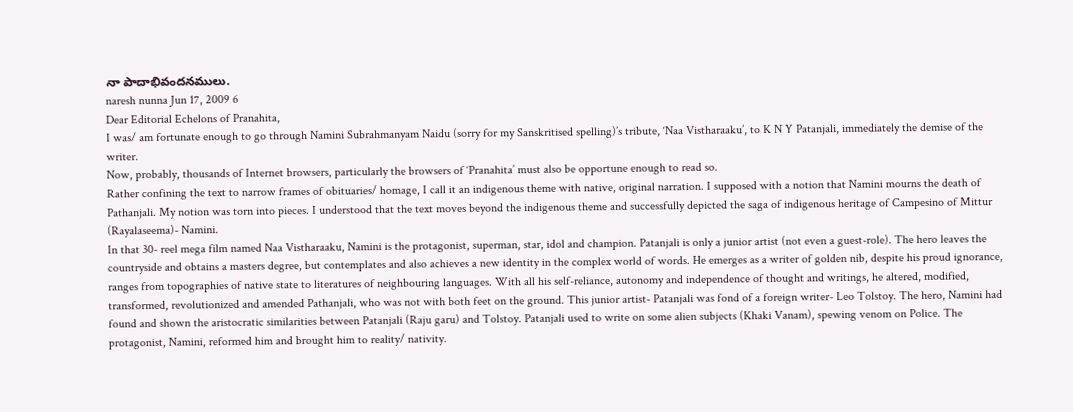నా పాదాభివందనములు.
naresh nunna Jun 17, 2009 6
Dear Editorial Echelons of Pranahita,
I was/ am fortunate enough to go through Namini Subrahmanyam Naidu (sorry for my Sanskritised spelling)’s tribute, ‘Naa Vistharaaku’, to K N Y Patanjali, immediately the demise of the writer.
Now, probably, thousands of Internet browsers, particularly the browsers of ‘Pranahita’ must also be opportune enough to read so.
Rather confining the text to narrow frames of obituaries/ homage, I call it an indigenous theme with native, original narration. I supposed with a notion that Namini mourns the death of Pathanjali. My notion was torn into pieces. I understood that the text moves beyond the indigenous theme and successfully depicted the saga of indigenous heritage of Campesino of Mittur (Rayalaseema)- Namini.
In that 30- reel mega film named Naa Vistharaaku, Namini is the protagonist, superman, star, idol and champion. Patanjali is only a junior artist (not even a guest-role). The hero leaves the countryside and obtains a masters degree, but contemplates and also achieves a new identity in the complex world of words. He emerges as a writer of golden nib, despite his proud ignorance, ranges from topographies of native state to literatures of neighbouring languages. With all his self-reliance, autonomy and independence of thought and writings, he altered, modified, transformed, revolutionized and amended Pathanjali, who was not with both feet on the ground. This junior artist- Patanjali was fond of a foreign writer- Leo Tolstoy. The hero, Namini had found and shown the aristocratic similarities between Patanjali (Raju garu) and Tolstoy. Patanjali used to write on some alien subjects (Khaki Vanam), spewing venom on Police. The protagonist, Namini, reformed him and brought him to reality/ nativity.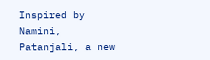Inspired by Namini, Patanjali, a new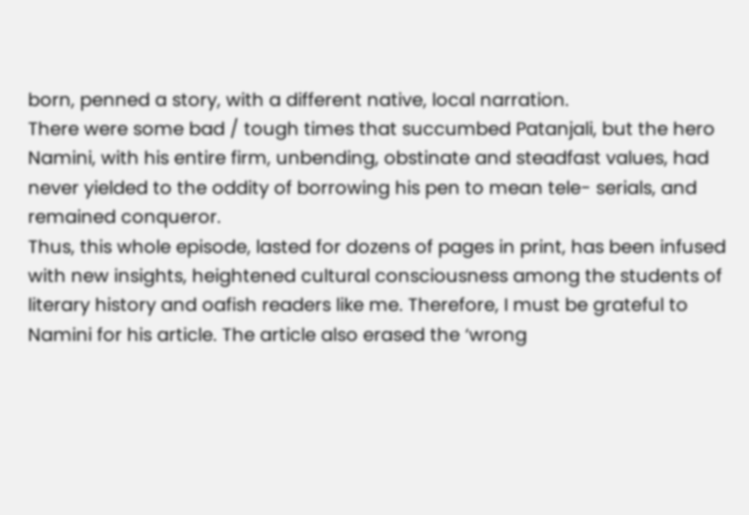born, penned a story, with a different native, local narration.
There were some bad / tough times that succumbed Patanjali, but the hero Namini, with his entire firm, unbending, obstinate and steadfast values, had never yielded to the oddity of borrowing his pen to mean tele- serials, and remained conqueror.
Thus, this whole episode, lasted for dozens of pages in print, has been infused with new insights, heightened cultural consciousness among the students of literary history and oafish readers like me. Therefore, I must be grateful to Namini for his article. The article also erased the ‘wrong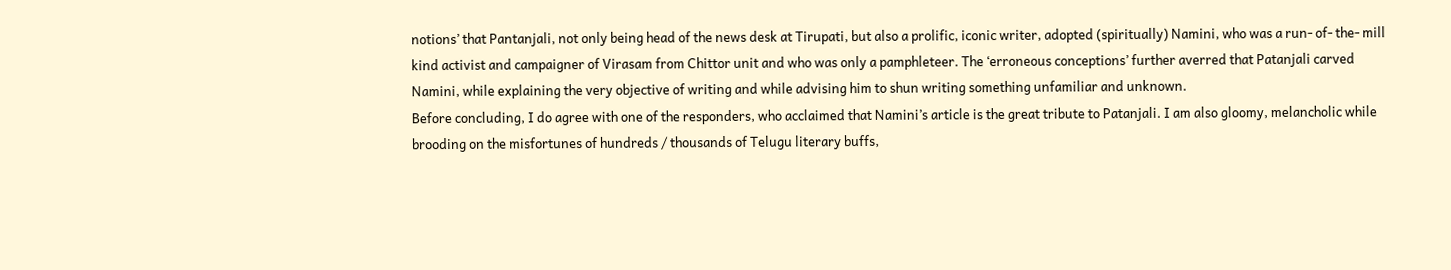notions’ that Pantanjali, not only being head of the news desk at Tirupati, but also a prolific, iconic writer, adopted (spiritually) Namini, who was a run- of- the- mill kind activist and campaigner of Virasam from Chittor unit and who was only a pamphleteer. The ‘erroneous conceptions’ further averred that Patanjali carved Namini, while explaining the very objective of writing and while advising him to shun writing something unfamiliar and unknown.
Before concluding, I do agree with one of the responders, who acclaimed that Namini’s article is the great tribute to Patanjali. I am also gloomy, melancholic while brooding on the misfortunes of hundreds / thousands of Telugu literary buffs,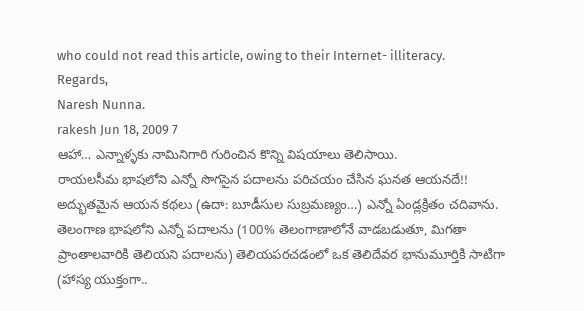who could not read this article, owing to their Internet- illiteracy.
Regards,
Naresh Nunna.
rakesh Jun 18, 2009 7
ఆహా… ఎన్నాళ్ళకు నామినిగారి గురించిన కొన్ని విషయాలు తెలిసాయి.
రాయలసీమ భాషలోని ఎన్నో సొగసైన పదాలను పరిచయం చేసిన ఘనత ఆయనదే!!
అద్భుతమైన ఆయన కథలు (ఉదా: బూడీసుల సుబ్రమణ్యం…) ఎన్నో ఏండ్లక్రితం చదివాను.
తెలంగాణ భాషలోని ఎన్నో పదాలను (100% తెలంగాణాలోనే వాడబడుతూ, మిగతా ప్రాంతాలవారికి తెలియని పదాలను) తెలియపరచడంలో ఒక తెలిదేవర భానుమూర్తికి సాటిగా (హాస్య యుక్తంగా..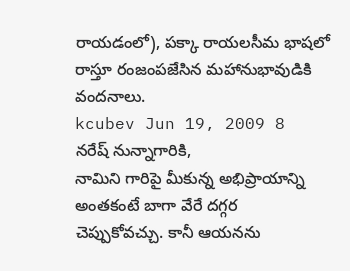రాయడంలో), పక్కా రాయలసీమ భాషలో రాస్తూ రంజంపజేసిన మహానుభావుడికి వందనాలు.
kcubev Jun 19, 2009 8
నరేష్ నున్నాగారికి,
నామిని గారిపై మీకున్న అభిప్రాయాన్ని అంతకంటే బాగా వేరే దగ్గర చెప్పుకోవచ్చు. కానీ ఆయనను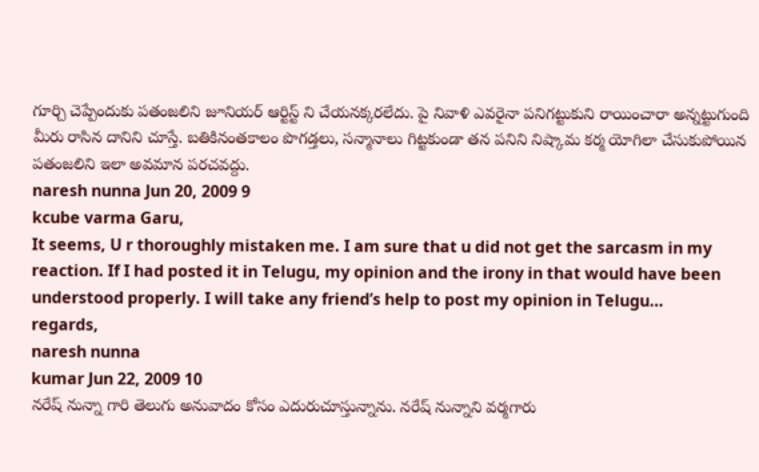గూర్చి చెప్పేందుకు పతంజలిని జూనియర్ ఆర్టిస్ట్ ని చేయనక్కరలేదు. పై నివాళి ఎవరైనా పనిగట్టుకుని రాయించారా అన్నట్టుగుంది మీరు రాసిన దానిని చూస్తే. బతికినంతకాలం పొగడ్తలు, సన్మానాలు గిట్టకుండా తన పనిని నిష్కామ కర్మ యోగిలా చేసుకుపోయిన పతంజలిని ఇలా అవమాన పరచవద్దు.
naresh nunna Jun 20, 2009 9
kcube varma Garu,
It seems, U r thoroughly mistaken me. I am sure that u did not get the sarcasm in my reaction. If I had posted it in Telugu, my opinion and the irony in that would have been understood properly. I will take any friend’s help to post my opinion in Telugu…
regards,
naresh nunna
kumar Jun 22, 2009 10
నరేష్ నున్నా గారి తెలుగు అనువాదం కోసం ఎదురుచూస్తున్నాను. నరేష్ నున్నాని వర్మగారు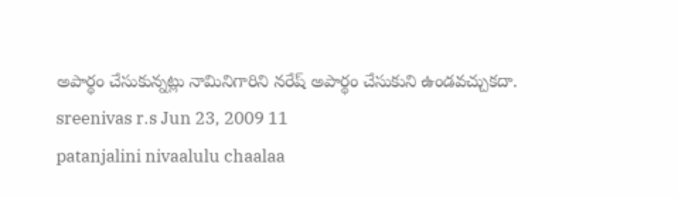అపార్థం చేసుకున్నట్లు నామినిగారిని నరేష్ అపార్థం చేసుకుని ఉండవచ్చుకదా.
sreenivas r.s Jun 23, 2009 11
patanjalini nivaalulu chaalaa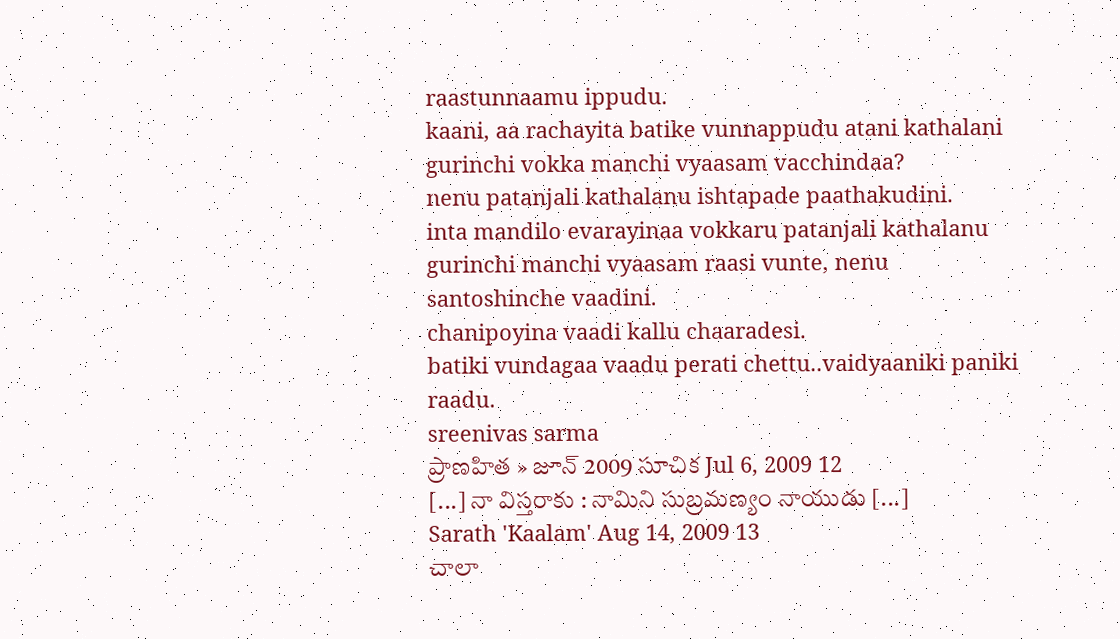raastunnaamu ippudu.
kaani, aa rachayita batike vunnappudu atani kathalani gurinchi vokka manchi vyaasam vacchindaa?
nenu patanjali kathalanu ishtapade paathakudini.
inta mandilo evarayinaa vokkaru patanjali kathalanu gurinchi manchi vyaasam raasi vunte, nenu santoshinche vaadini.
chanipoyina vaadi kallu chaaradesi.
batiki vundagaa vaadu perati chettu..vaidyaaniki paniki raadu.
sreenivas sarma
ప్రాణహిత » జూన్ 2009 సూచిక Jul 6, 2009 12
[...] నా విస్తరాకు : నామిని సుబ్రమణ్యం నాయుడు [...]
Sarath 'Kaalam' Aug 14, 2009 13
చాలా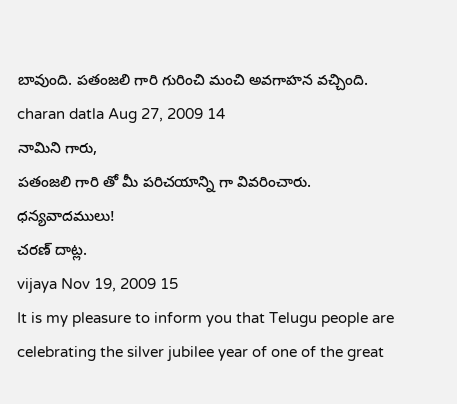బావుంది. పతంజలి గారి గురించి మంచి అవగాహన వచ్చింది.
charan datla Aug 27, 2009 14
నామిని గారు,
పతంజలి గారి తో మీ పరిచయాన్ని గా వివరించారు.
ధన్యవాదములు!
చరణ్ దాట్ల.
vijaya Nov 19, 2009 15
It is my pleasure to inform you that Telugu people are celebrating the silver jubilee year of one of the great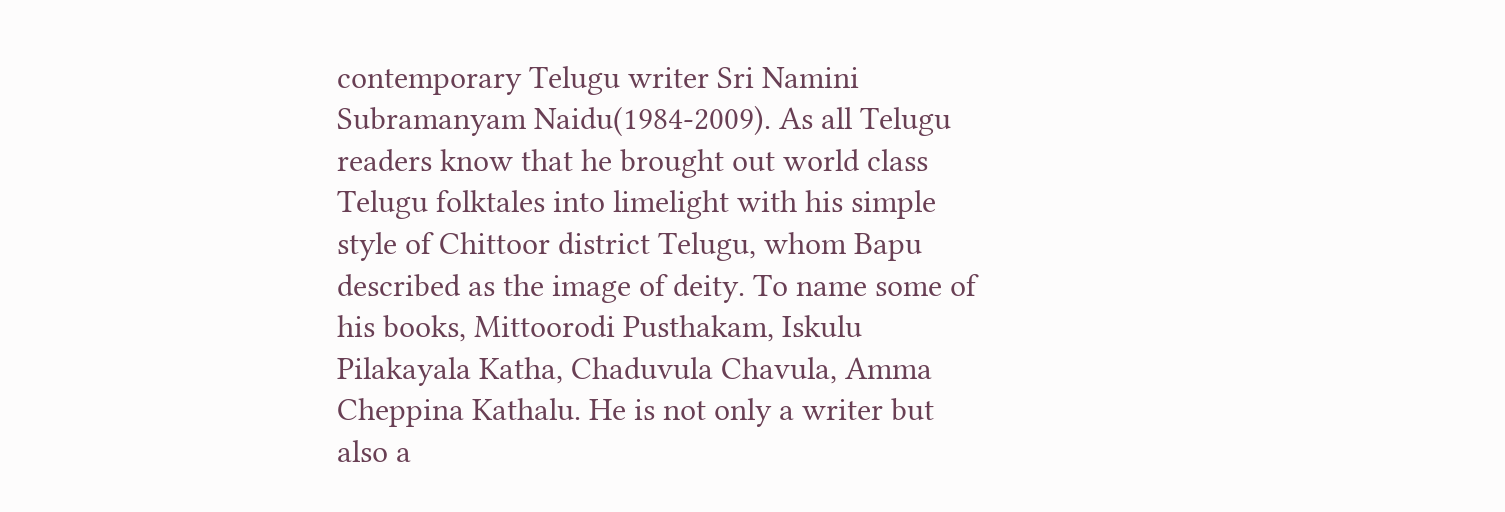contemporary Telugu writer Sri Namini Subramanyam Naidu(1984-2009). As all Telugu readers know that he brought out world class Telugu folktales into limelight with his simple style of Chittoor district Telugu, whom Bapu described as the image of deity. To name some of his books, Mittoorodi Pusthakam, Iskulu Pilakayala Katha, Chaduvula Chavula, Amma Cheppina Kathalu. He is not only a writer but also a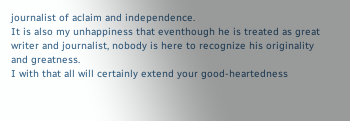journalist of aclaim and independence.
It is also my unhappiness that eventhough he is treated as great writer and journalist, nobody is here to recognize his originality and greatness.
I with that all will certainly extend your good-heartedness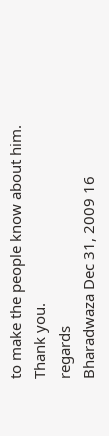to make the people know about him.
Thank you.
regards
Bharadwaza Dec 31, 2009 16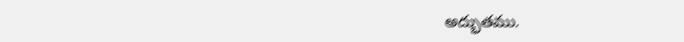అద్భుతము.